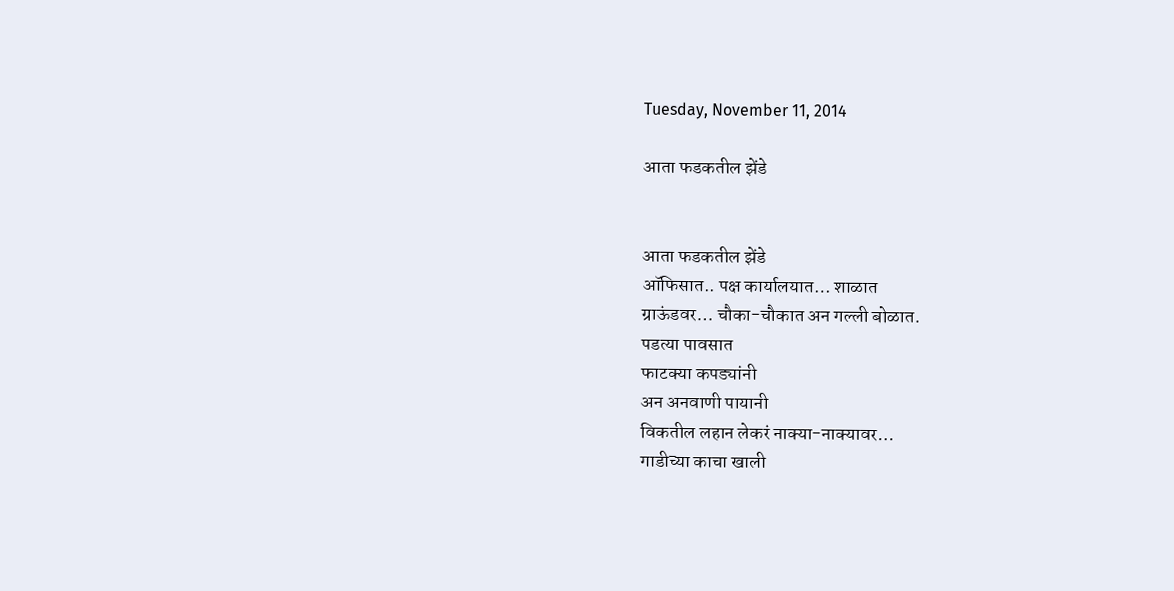Tuesday, November 11, 2014

आता फडकतील झेंडे


आता फडकतील झेंडे
ऑफिसात.. पक्ष कार्यालयात… शाळात
ग्राऊंडवर… चौका-चौकात अन गल्ली बोळात.
पडत्या पावसात
फाटक्या कपड्यांनी
अन अनवाणी पायानी
विकतील लहान लेकरं नाक्या-नाक्यावर…
गाडीच्या काचा खाली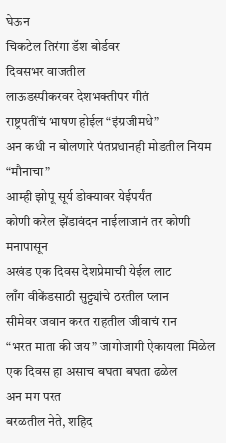घेऊन
चिकटेल तिरंगा डॅश बोर्डवर
दिवसभर वाजतील
लाऊडस्पीकरवर देशभक्तीपर गीतं
राष्ट्रपतींचं भाषण होईल “इंग्रजीमधे”
अन कधी न बोलणारे पंतप्रधानही मोडतील नियम “मौनाचा”
आम्ही झोपू सूर्य डोक्यावर येईपर्यंत
कोणी करेल झेंडावंदन नाईलाजानं तर कोणी मनापासून
अखंड एक दिवस देशप्रेमाची येईल लाट
लाँग वीकेंडसाठी सुट्ट्यांचे ठरतील प्लान
सीमेवर जवान करत राहतील जीवाचं रान
“भरत माता की जय” जागोजागी ऐकायला मिळेल
एक दिवस हा असाच बघता बघता ढळेल
अन मग परत
बरळतील नेते, शहिद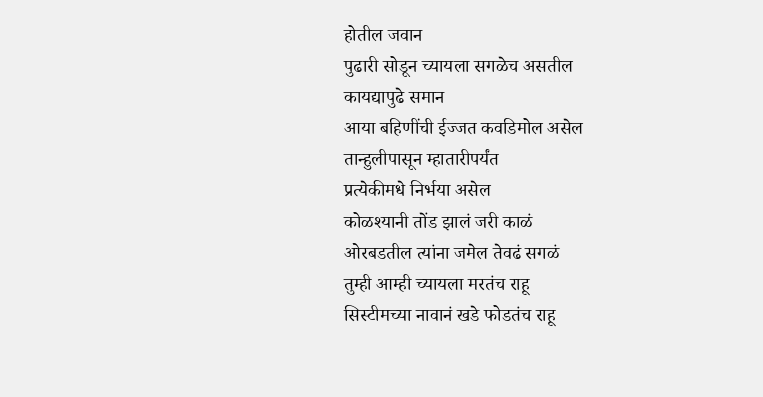होतील जवान
पुढारी सोडून च्यायला सगळेच असतील
कायद्यापुढे समान
आया बहिणींची ईज्जत कवडिमोल असेल
तान्हुलीपासून म्हातारीपर्यंत
प्रत्येकीमधे निर्भया असेल
कोळश्यानी तोंड झालं जरी काळं
ओरबडतील त्यांना जमेल तेवढं सगळं
तुम्ही आम्ही च्यायला मरतंच राहू
सिस्टीमच्या नावानं खडे फोडतंच राहू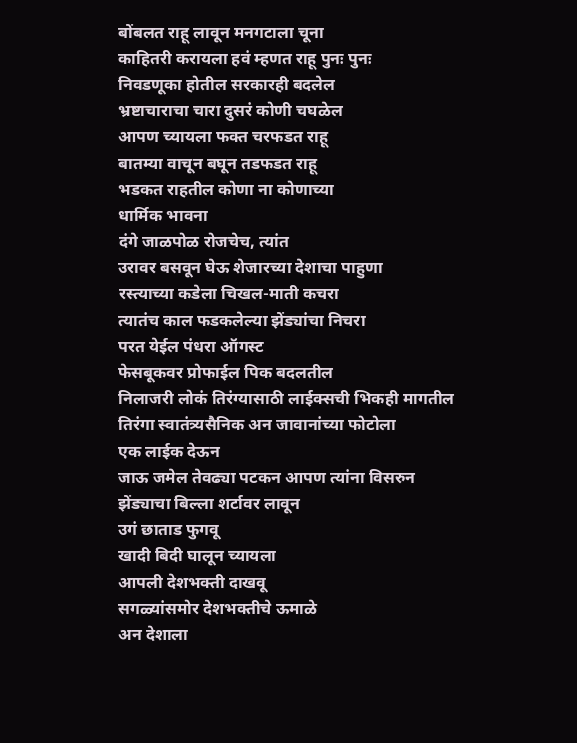बोंबलत राहू लावून मनगटाला चूना
काहितरी करायला हवं म्हणत राहू पुनः पुनः
निवडणूका होतील सरकारही बदलेल
भ्रष्टाचाराचा चारा दुसरं कोणी चघळेल
आपण च्यायला फक्त चरफडत राहू
बातम्या वाचून बघून तडफडत राहू
भडकत राहतील कोणा ना कोणाच्या
धार्मिक भावना
दंगे जाळपोळ रोजचेच, त्यांत
उरावर बसवून घेऊ शेजारच्या देशाचा पाहुणा
रस्त्याच्या कडेला चिखल-माती कचरा
त्यातंच काल फडकलेल्या झेंड्यांचा निचरा
परत येईल पंधरा ऑगस्ट
फेसबूकवर प्रोफाईल पिक बदलतील
निलाजरी लोकं तिरंग्यासाठी लाईक्सची भिकही मागतील
तिरंगा स्वातंत्र्यसैनिक अन जावानांच्या फोटोला
एक लाईक देऊन
जाऊ जमेल तेवढ्या पटकन आपण त्यांना विसरुन
झेंड्याचा बिल्ला शर्टावर लावून
उगं छाताड फुगवू
खादी बिदी घालून च्यायला
आपली देशभक्ती दाखवू
सगळ्यांसमोर देशभक्तीचे ऊमाळे
अन देशाला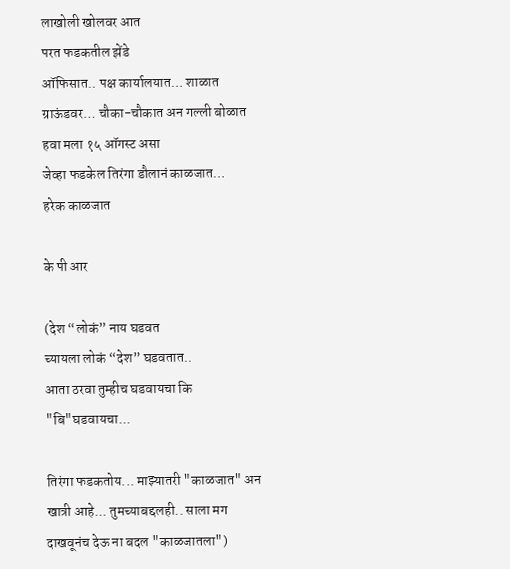लाखोली खोलवर आत
परत फडकतील झेंडे
ऑफिसात.. पक्ष कार्यालयात… शाळात
ग्राऊंडवर… चौका-चौकात अन गल्ली बोळात
हवा मला १५ ऑगस्ट असा
जेव्हा फडकेल तिरंगा डौलानं काळजात…
हरेक काळजात

के पी आर

(देश “लोकं” नाय घडवत
च्यायला लोकं “देश” घडवतात..
आता ठरवा तुम्हीच घडवायचा कि "बि"घडवायचा...

तिरंगा फडकतोय... माझ्यातरी "काळजात" अन खात्री आहे... तुमच्याबद्दलही.. साला मग दाखवूनंच देऊ ना बदल "काळजातला")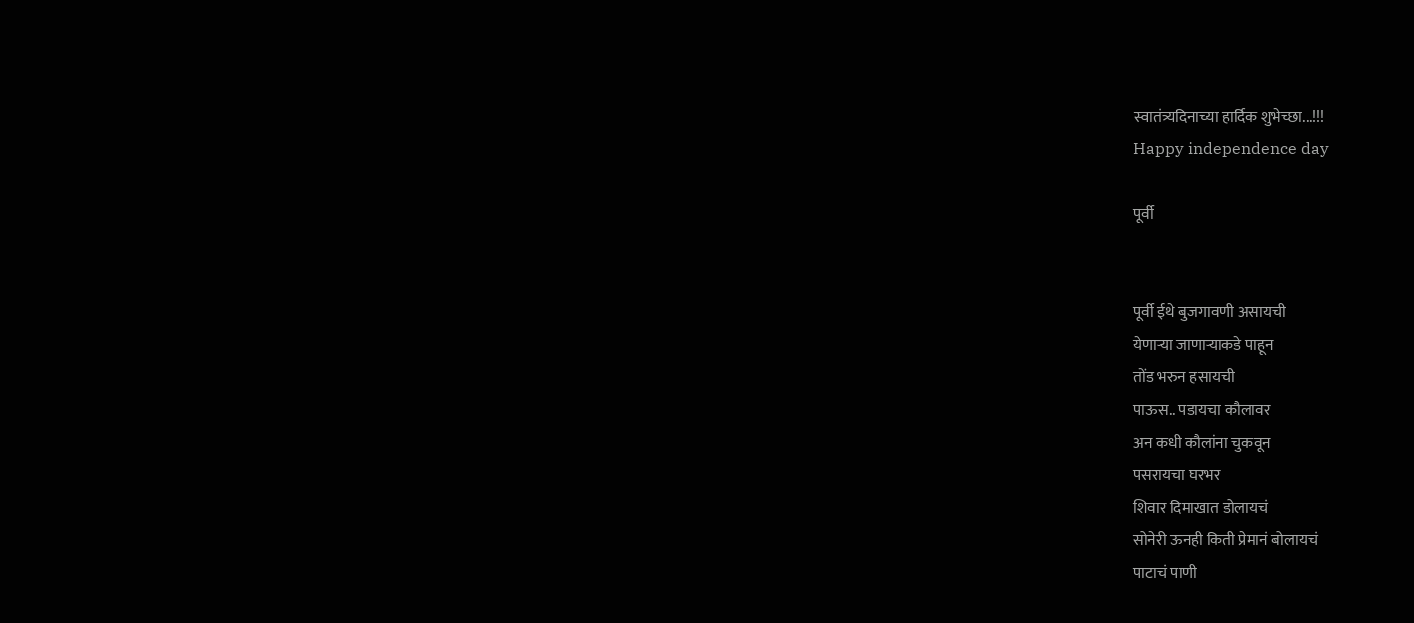स्वातंत्र्यदिनाच्या हार्दिक शुभेच्छा...!!!
Happy independence day

पूर्वी


पूर्वी ईथे बुजगावणी असायची
येणाऱ्या जाणाऱ्याकडे पाहून
तोंड भरुन हसायची
पाऊस.. पडायचा कौलावर
अन कधी कौलांना चुकवून
पसरायचा घरभर
शिवार दिमाखात डोलायचं
सोनेरी ऊनही किती प्रेमानं बोलायचं
पाटाचं पाणी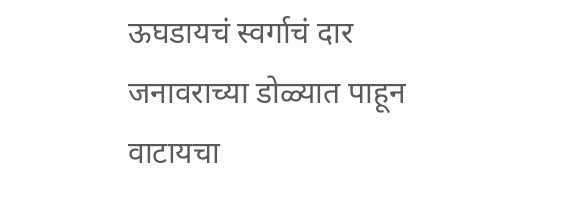ऊघडायचं स्वर्गाचं दार
जनावराच्या डोळ्यात पाहून
वाटायचा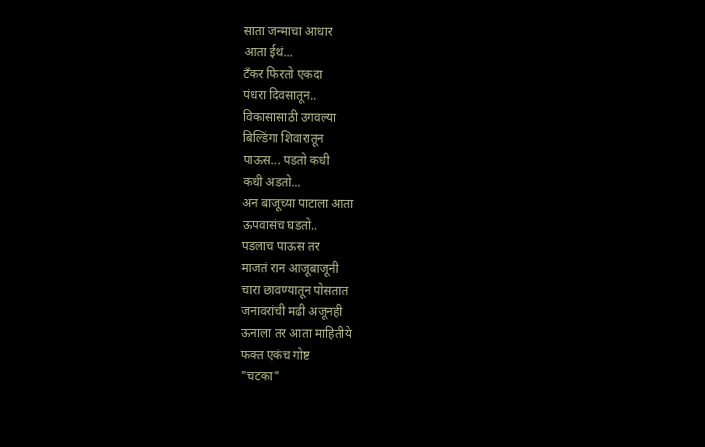साता जन्माचा आधार
आता ईथं...
टँकर फिरतो एकदा
पंधरा दिवसातून..
विकासासाठी उगवल्या
बिल्डिंगा शिवारातून
पाऊस... पडतो कधी
कधी अडतो...
अन बाजूच्या पाटाला आता
ऊपवासंच घडतो..
पडलाच पाऊस तर
माजतं रान आजूबाजूनी
चारा छावण्यातून पोसतात
जनावरांची मढी अजूनही
ऊनाला तर आता माहितीये
फक्त एकंच गोष्ट
"चटका"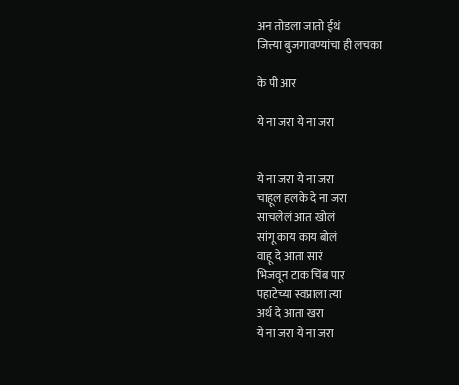अन तोडला जातो ईथं
जित्त्या बुजगावण्यांचा ही लचका

के पी आर

ये ना जरा ये ना जरा


ये ना जरा ये ना जरा
चाहूल हलके दे ना जरा
साचलेलं आत खोलं
सांगू काय काय बोलं
वाहू दे आता सारं
भिजवून टाक चिंब पार
पहाटेच्या स्वप्नाला त्या
अर्थ दे आता खरा
ये ना जरा ये ना जरा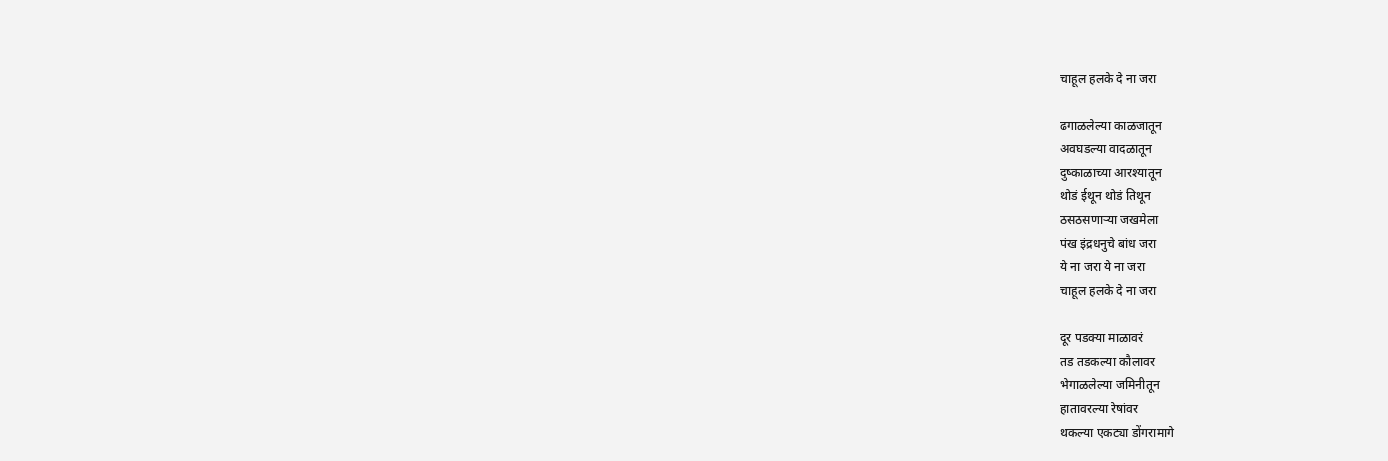चाहूल हलके दे ना जरा

ढगाळलेल्या काळजातून
अवघडल्या वादळातून
दुष्काळाच्या आरश्यातून
थोडं ईथून थोडं तिथून
ठसठसणाऱ्या जखमेला
पंख इंद्रधनुचे बांध जरा
ये ना जरा ये ना जरा
चाहूल हलके दे ना जरा

दूर पडक्या माळावरं
तड तडकल्या कौलावर
भेगाळलेल्या जमिनीतून
हातावरल्या रेषांवर
थकल्या एकट्या डोंगरामागे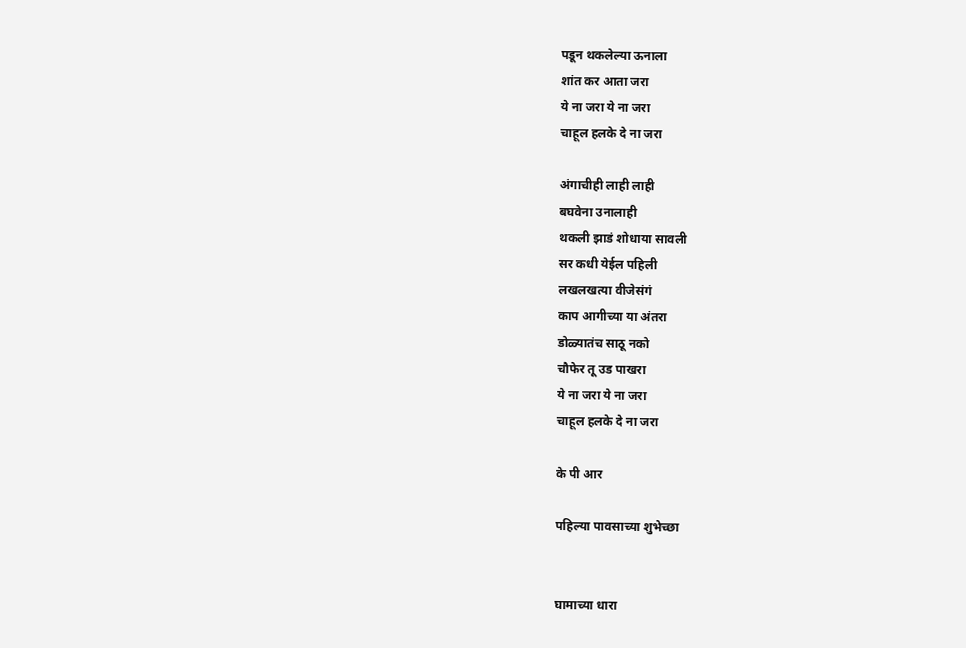पडून थकलेल्या ऊनाला
शांत कर आता जरा
ये ना जरा ये ना जरा
चाहूल हलके दे ना जरा

अंगाचीही लाही लाही
बघवेना उनालाही
थकली झाडं शोधाया सावली
सर कधी येईल पहिली
लखलखत्या वीजेसंगं
काप आगीच्या या अंतरा
डोळ्यातंच साठू नको
चौफेर तू उड पाखरा
ये ना जरा ये ना जरा
चाहूल हलके दे ना जरा

के पी आर

पहिल्या पावसाच्या शुभेच्छा


घामाच्या धारा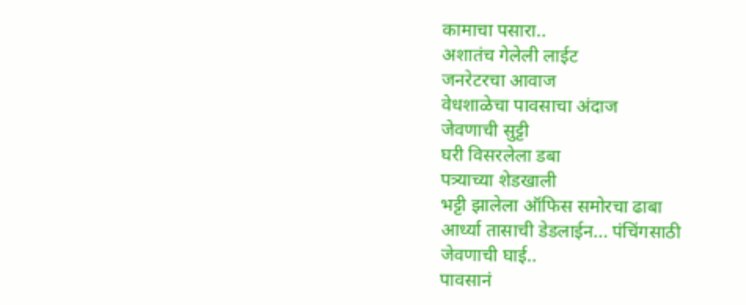कामाचा पसारा..
अशातंच गेलेली लाईट
जनरेटरचा आवाज
वेधशाळेचा पावसाचा अंदाज
जेवणाची सुट्टी
घरी विसरलेला डबा
पत्र्याच्या शेडखाली
भट्टी झालेला ऑफिस समोरचा ढाबा
आर्ध्या तासाची डेडलाईन... पंचिंगसाठी
जेवणाची घाई..
पावसानं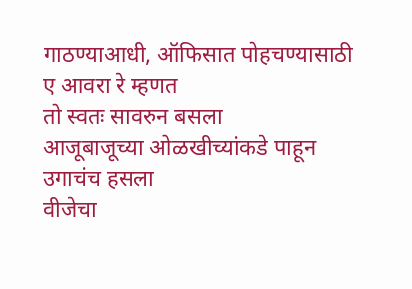गाठण्याआधी, ऑफिसात पोहचण्यासाठी
ए आवरा रे म्हणत
तो स्वतः सावरुन बसला
आजूबाजूच्या ओळखीच्यांकडे पाहून
उगाचंच हसला
वीजेचा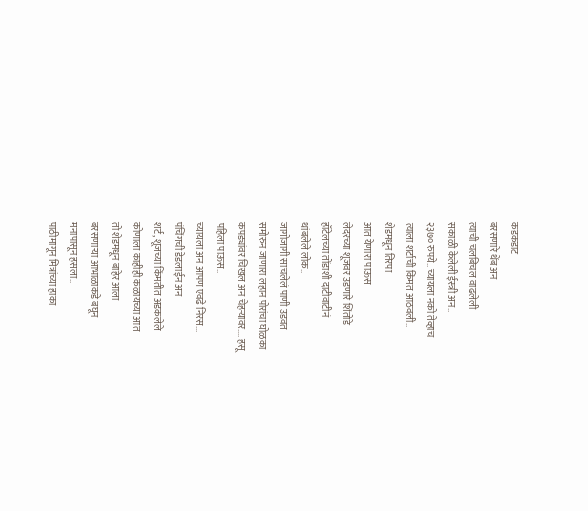कडकडाट
बरसणारे थेंब अन
त्याची चलबिचल वाढलेली
सकाळी केलेली ईस्त्री अन..
२३७० रुपये.. च्यायला नको तेव्हाच
त्याला शर्टाची किंमत आठवली..
शेडमधून तिरपा
आत येणारा पाऊस
लेदरच्या शूजवर उडणारे शिंतोडे
हॉटेलच्या तोंडाशी दाटीवाटीनं
थांबलेले लोक..
जागोजागी साचलेलं पाणी उडवत
समोरुन जाणारा लहान पोरांचा घोळका
कपड्यांवर चिखल अन चेहऱ्यावर.... हसू
पहिला पाऊस..
च्यायला अन आपण एवढे निरस...
पंचिंगची डेडलाईन अन
शर्ट, शूजच्या किंमतीत अडकलेले
कोणाला काहीही कळायच्या आत
तो शेडमधून बाहेर आला
बरसणाऱ्या आभाळाकडे बघून
मनापासून हसला..
पाठीमागून मित्रांच्या हाका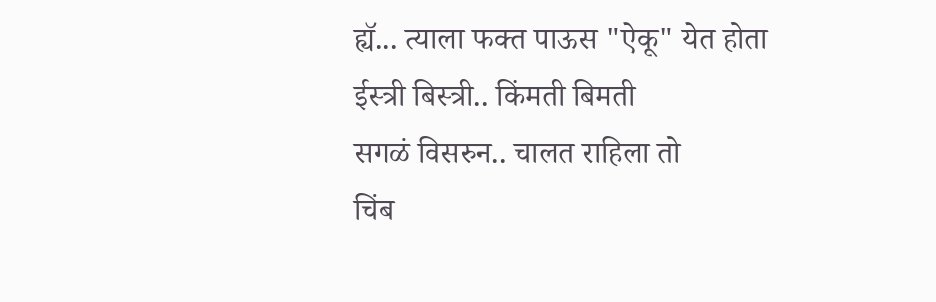ह्यॅ... त्याला फक्त पाऊस "ऐकू" येत होता
ईस्त्री बिस्त्री.. किंमती बिमती
सगळं विसरुन.. चालत राहिला तो
चिंब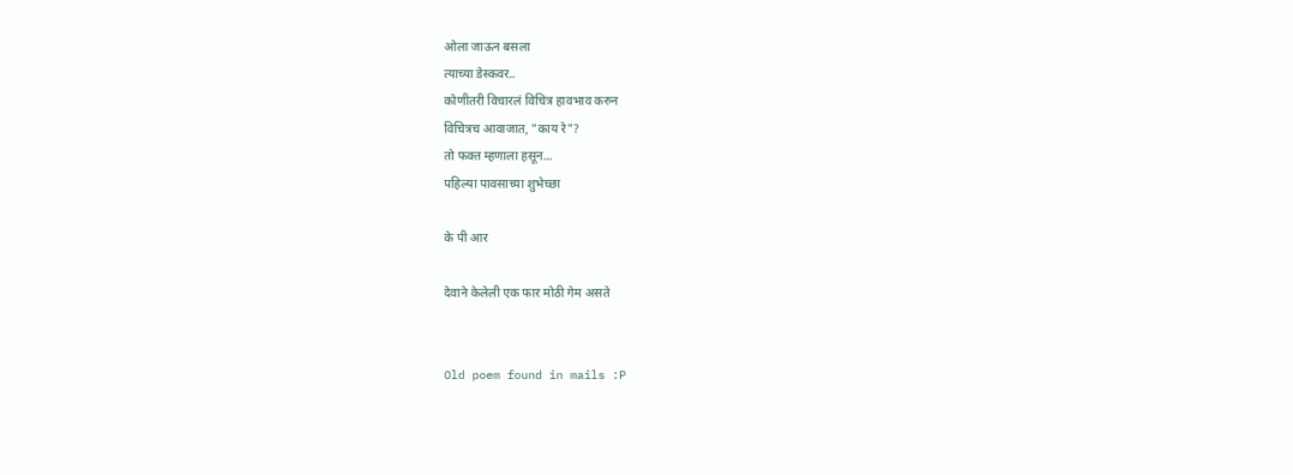ओला जाऊन बसला
त्याच्या डेस्कवर..
कोणीतरी विचारलं विचित्र हावभाव करुन
विचित्रच आवाजात, "काय रे"?
तो फक्त म्हणाला हसून...
पहिल्या पावसाच्या शुभेच्छा

के पी आर

देवाने केलेली एक फार मोठी गेम असते


Old poem found in mails :P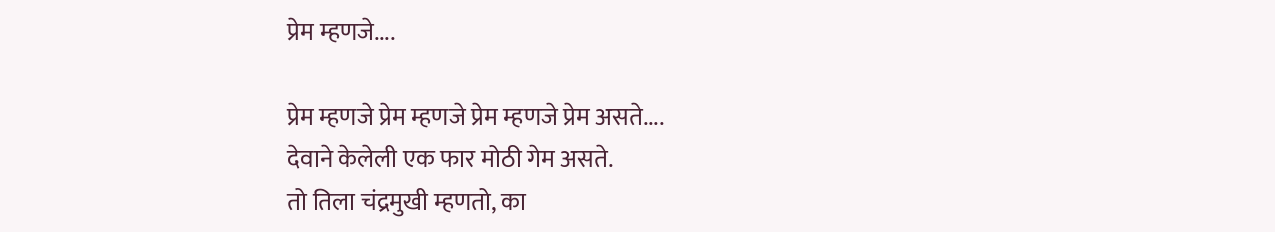प्रेम म्हणजे....

प्रेम म्हणजे प्रेम म्हणजे प्रेम म्हणजे प्रेम असते....
देवाने केलेली एक फार मोठी गेम असते.
तो तिला चंद्रमुखी म्हणतो, का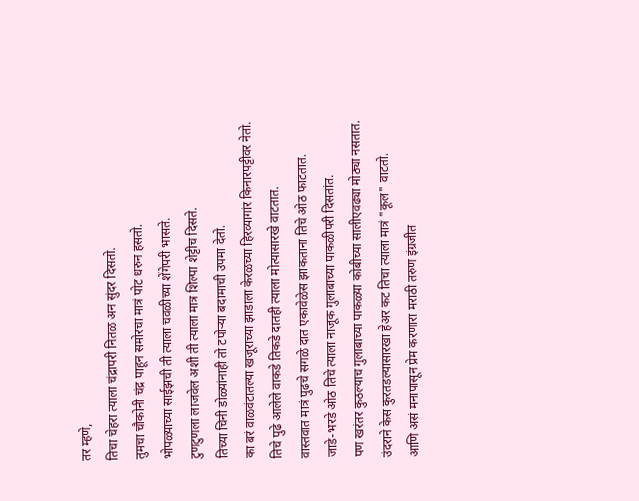तर म्हणे,
तिचा चेहरा त्याला चंद्रापरी नितळ अन सुंदर दिसतो.
तुमचा चौकोनी चंद्र पाहून समोरचा मात्रं पोट धरुन हसतो.
भोपळ्याच्या साईझची ती त्याला चवळीच्या शेंगेपरी भासते.
टुणटुणला लाजवेल अशी ती त्याला मात्र शिल्पा शेट्टीच दिसते.
तिच्या चिनी डोळ्यांनाही तो टपोऱ्या बदामाची उपमा देतो.
का बरं वाळवंटातल्या खजूराच्या झाडाला केरळच्या हिरव्यागांर किनारपट्टीवर नेतो.
तिचे पुढे आलेले वाकडे तिकडे दातही त्याला मोत्यासारखे वाटतात.
वास्तवात मात्रं पुढचे सगळे दात एकावेळेस झाकताना तिचे ओठ फाटतात.
जाडे-भरडे ओठ तिचे त्याला नाजूक गुलाबाच्या पाकळीपरी दिसतांत.
पण खरंतर कुठल्याच गुलाबाच्या पाकळ्या कोबीच्या सालीएवढ्या मोठ्या नसतात.
उंदराने केस कुरतडल्यासारखा हेअर कट तिचा त्याला मात्रं "कूल" वाटतो.
आणि असं मनापासून प्रेम करणारा मराठी तरुण इंग्रजीत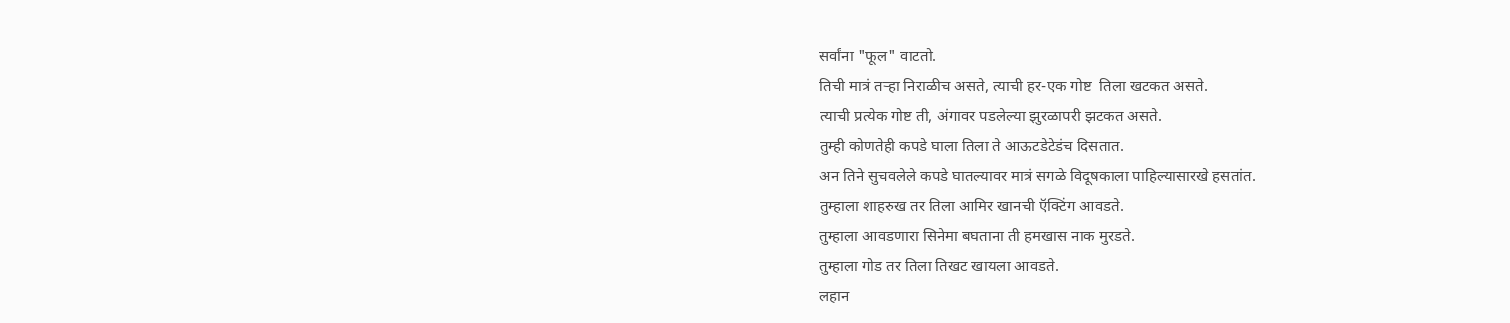सर्वांना "फूल" वाटतो.
तिची मात्रं तऱ्हा निराळीच असते, त्याची हर-एक गोष्ट  तिला खटकत असते.
त्याची प्रत्येक गोष्ट ती, अंगावर पडलेल्या झुरळापरी झटकत असते.
तुम्ही कोणतेही कपडे घाला तिला ते आऊटडेटेडंच दिसतात.
अन तिने सुचवलेले कपडे घातल्यावर मात्रं सगळे विदूषकाला पाहिल्यासारखे हसतांत.
तुम्हाला शाहरुख तर तिला आमिर खानची ऍक्टिंग आवडते.
तुम्हाला आवडणारा सिनेमा बघताना ती हमखास नाक मुरडते.
तुम्हाला गोड तर तिला तिखट खायला आवडते.
लहान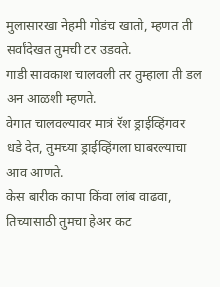मुलासारखा नेहमी गोडंच खातो, म्हणत ती सर्वांदेखत तुमची टर उडवते.
गाडी सावकाश चालवली तर तुम्हाला ती डल अन आळशी म्हणते.
वेगात चालवल्यावर मात्रं रॅश ड्राईव्हिंगवर धडे देत, तुमच्या ड्राईव्हिंगला घाबरल्याचा आव आणते.
केस बारीक कापा किंवा लांब वाढवा, तिच्यासाठी तुमचा हेअर कट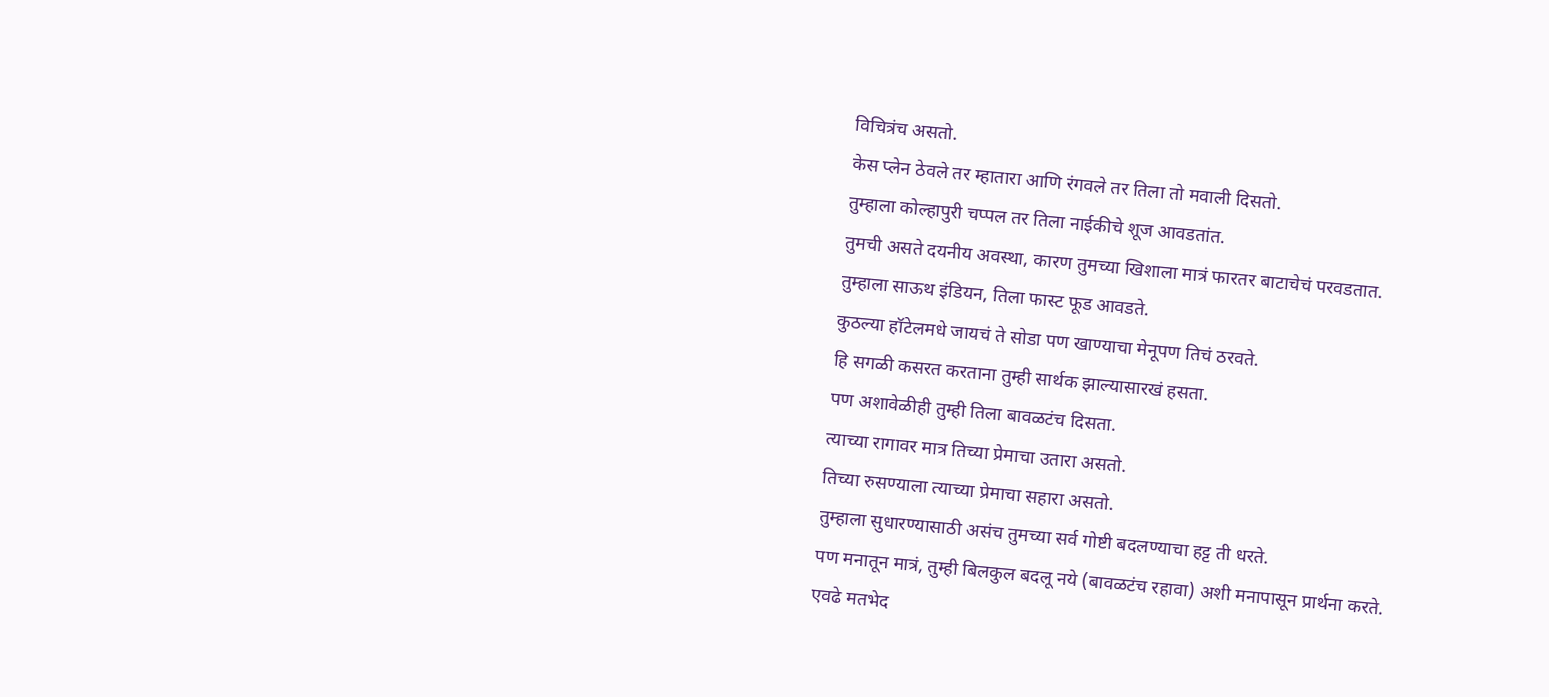विचित्रंच असतो.
केस प्लेन ठेवले तर म्हातारा आणि रंगवले तर तिला तो मवाली दिसतो.
तुम्हाला कोल्हापुरी चप्पल तर तिला नाईकीचे शूज आवडतांत.
तुमची असते दयनीय अवस्था, कारण तुमच्या खिशाला मात्रं फारतर बाटाचेचं परवडतात.
तुम्हाला साऊथ इंडियन, तिला फास्ट फूड आवडते.
कुठल्या हॉटेलमधे जायचं ते सोडा पण खाण्याचा मेनूपण तिचं ठरवते.
हि सगळी कसरत करताना तुम्ही सार्थक झाल्यासारखं हसता.
पण अशावेळीही तुम्ही तिला बावळटंच दिसता.
त्याच्या रागावर मात्र तिच्या प्रेमाचा उतारा असतो.
तिच्या रुसण्याला त्याच्या प्रेमाचा सहारा असतो.
तुम्हाला सुधारण्यासाठी असंच तुमच्या सर्व गोष्टी बदलण्याचा हट्ट ती धरते.
पण मनातून मात्रं, तुम्ही बिलकुल बदलू नये (बावळटंच रहावा) अशी मनापासून प्रार्थना करते.
एवढे मतभेद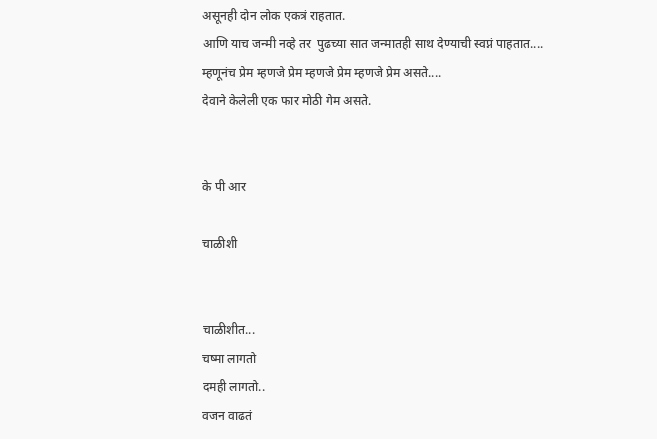असूनही दोन लोक एकत्रं राहतात.
आणि याच जन्मी नव्हे तर  पुढच्या सात जन्मातही साथ देण्याची स्वप्नं पाहतात....
म्हणूनंच प्रेम म्हणजे प्रेम म्हणजे प्रेम म्हणजे प्रेम असते....
देवाने केलेली एक फार मोठी गेम असते.


के पी आर

चाळीशी


चाळीशीत...
चष्मा लागतो
दमही लागतो..
वजन वाढतं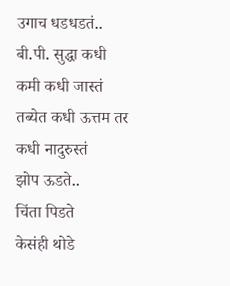उगाच धडधडतं..
बी.पी. सुद्धा कधी कमी कधी जास्तं
तब्येत कधी ऊत्तम तर कधी नादुरुस्तं
झोप ऊडते..
चिंता पिडते
केसंही थोडे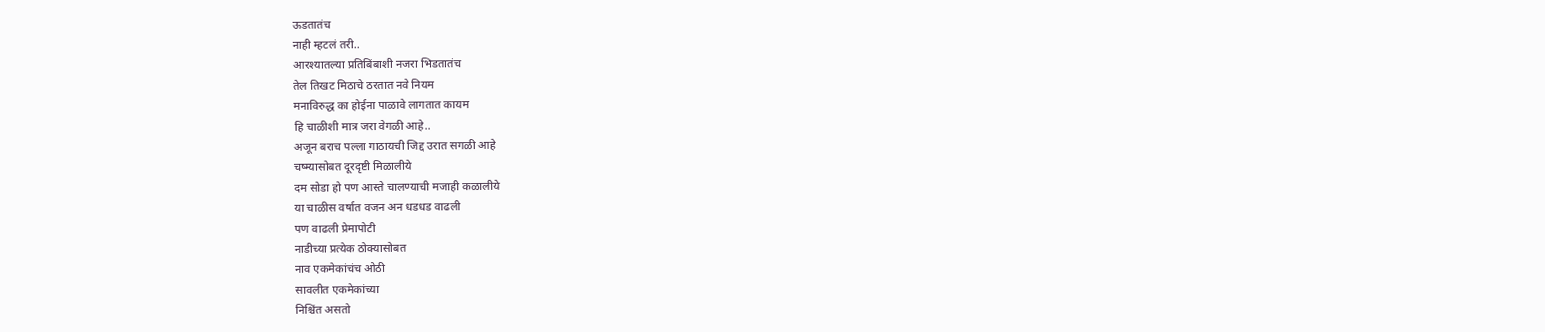ऊडतातंच
नाही म्हटलं तरी..
आरश्यातल्या प्रतिबिंबाशी नजरा भिडतातंच
तेल तिखट मिठाचे ठरतात नवे नियम
मनाविरुद्ध का होईना पाळावे लागतात कायम
हि चाळीशी मात्र जरा वेगळी आहे..
अजून बराच पल्ला गाठायची जिद्द उरात सगळी आहे
चष्म्यासोबत दूरदृष्टी मिळालीये
दम सोडा हो पण आस्ते चालण्याची मजाही कळालीये
या चाळीस वर्षात वजन अन धडधड वाढली
पण वाढली प्रेमापोटी
नाडीच्या प्रत्येक ठोक्यासोबत
नाव एकमेकांचंच ओठी
सावलीत एकमेकांच्या
निश्चिंत असतो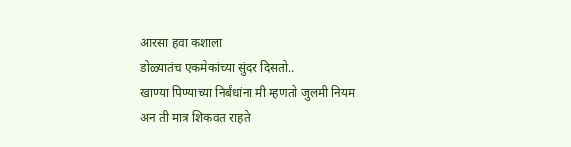आरसा हवा कशाला
डोळ्यातंच एकमेकांच्या सुंदर दिसतो..
खाण्या पिण्याच्या निर्बंधांना मी म्हणतो जुलमी नियम
अन ती मात्र शिकवत राहते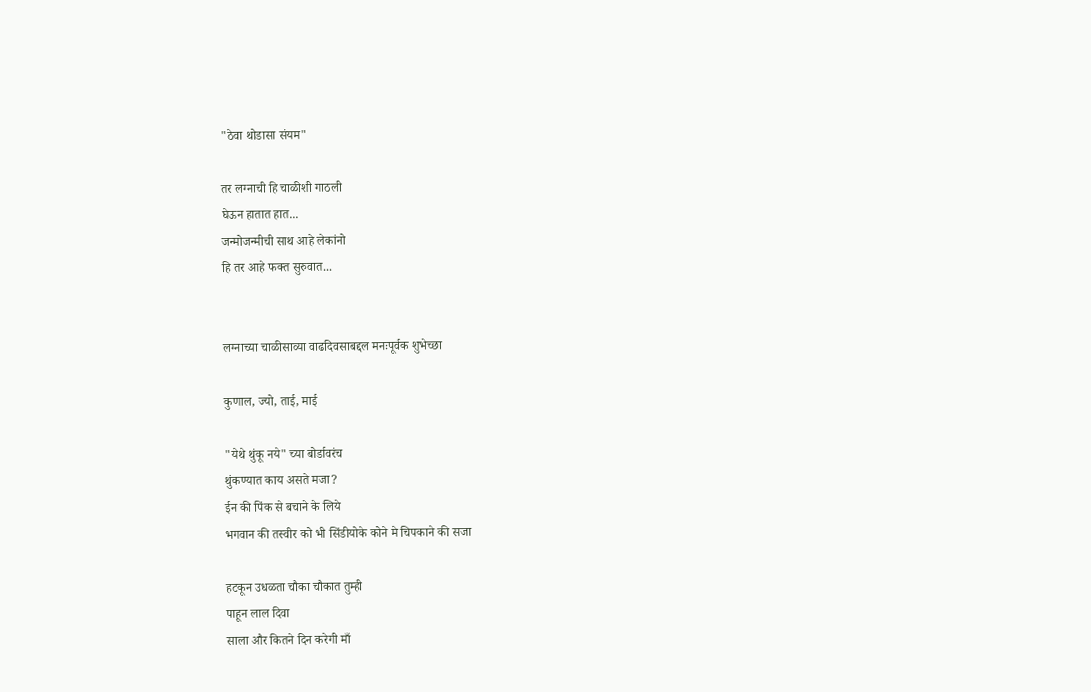"ठेवा थोडासा संयम"

तर लग्नाची हि चाळीशी गाठली
घेऊन हातात हात...
जन्मोजन्मीची साथ आहे लेकांनो
हि तर आहे फक्त सुरुवात...


लग्नाच्या चाळीसाव्या वाढदिवसाबद्दल मनःपूर्वक शुभेच्छा

कुणाल, ज्यो, ताई, माई

"येथे थुंकू नये" च्या बोर्डावरंच
थुंकण्यात काय असते मजा?
ईन की पिंक से बचाने के लिये
भगवान की तस्वीर को भी सिंडीयोके कोने मे चिपकाने की सजा

हटकून उधळता चौका चौकात तुम्ही
पाहून लाल दिवा
साला और कितने दिन करेगी माँ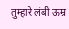तुम्हारे लंबी ऊम्र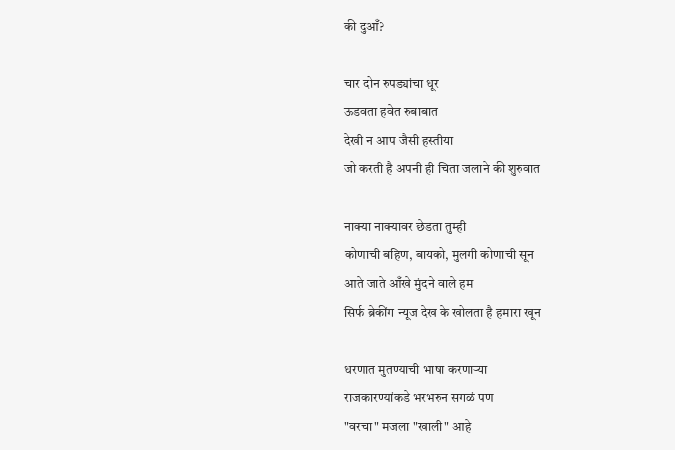की दुआँ?

चार दोन रुपड्यांचा धूर
ऊडवता हवेत रुबाबात
देखी न आप जैसी हस्तीया
जो करती है अपनी ही चिता जलाने की शुरुवात

नाक्या नाक्यावर छेडता तुम्ही
कोणाची बहिण, बायको, मुलगी कोणाची सून
आते जाते आँखे मुंदने वाले हम
सिर्फ ब्रेकींग न्यूज देख के खोलता है हमारा खून

धरणात मुतण्याची भाषा करणाऱ्या
राजकारण्यांकडे भरभरुन सगळं पण
"वरचा" मजला "खाली" आहे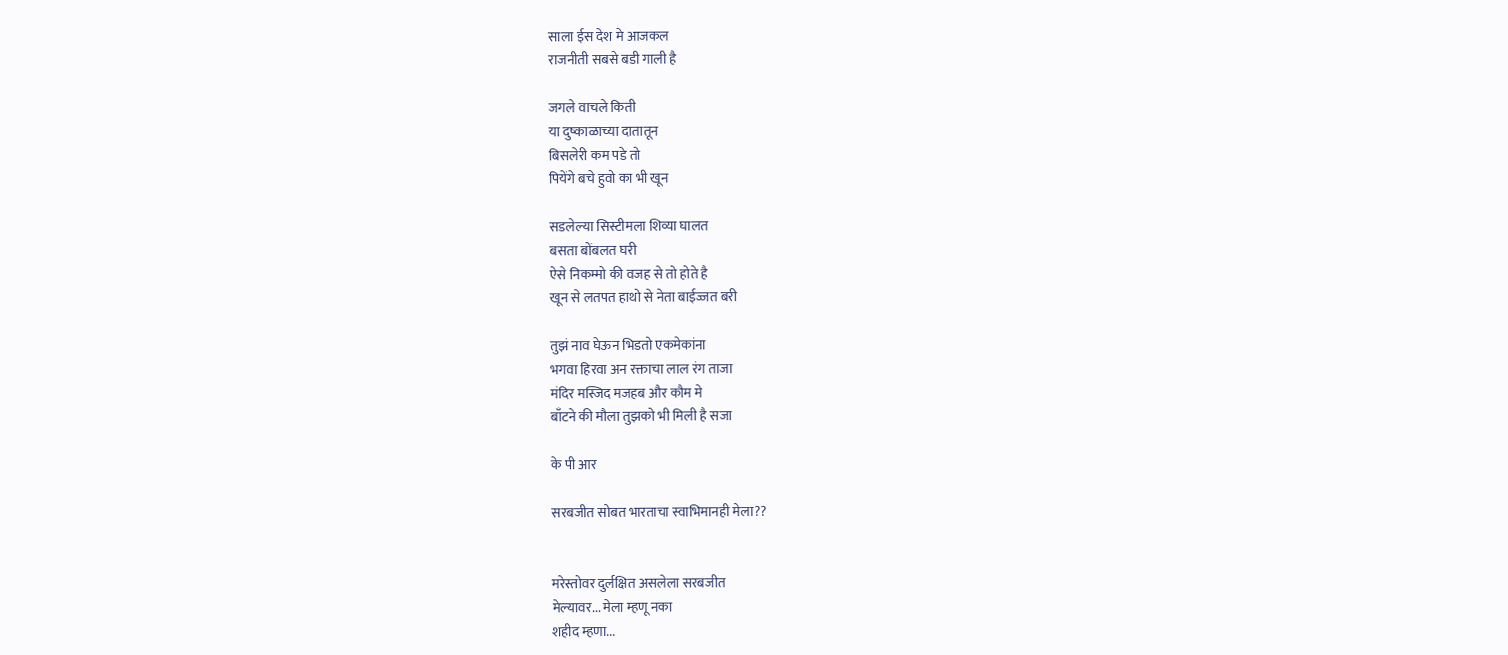साला ईस देश मे आजकल
राजनीती सबसे बडी गाली है

जगले वाचले किती
या दुष्काळाच्या दातातून
बिसलेरी कम पडे तो
पियेंगे बचे हुवो का भी खून

सडलेल्या सिस्टीमला शिव्या घालत
बसता बोंबलत घरी
ऐसे निकम्मो की वजह से तो होते है
खून से लतपत हाथो से नेता बाईज्जत बरी

तुझं नाव घेऊन भिडतो एकमेकांना
भगवा हिरवा अन रक्ताचा लाल रंग ताजा
मंदिर मस्जिद मजहब और कौम मे
बाँटने की मौला तुझको भी मिली है सजा

के पी आर

सरबजीत सोबत भारताचा स्वाभिमानही मेला??


मरेस्तोवर दुर्लक्षित असलेला सरबजीत
मेल्यावर... मेला म्हणू नका
शहीद म्हणा...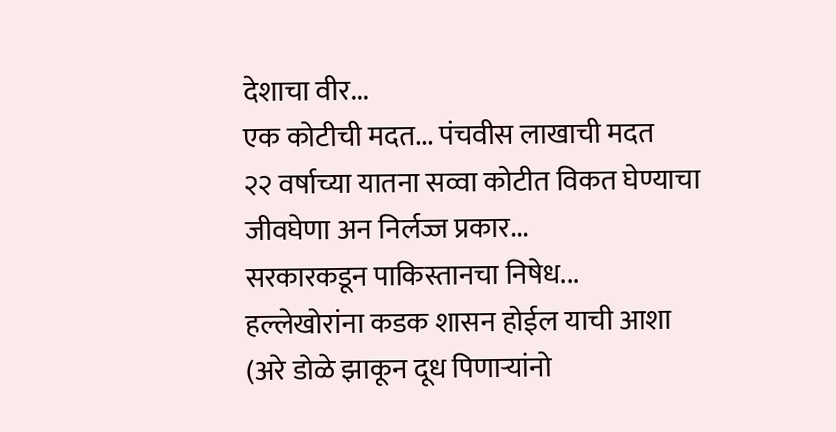देशाचा वीर...
एक कोटीची मदत... पंचवीस लाखाची मदत
२२ वर्षाच्या यातना सव्वा कोटीत विकत घेण्याचा
जीवघेणा अन निर्लज्ज प्रकार...
सरकारकडून पाकिस्तानचा निषेध...
हल्लेखोरांना कडक शासन होईल याची आशा
(अरे डोळे झाकून दूध पिणाऱ्यांनो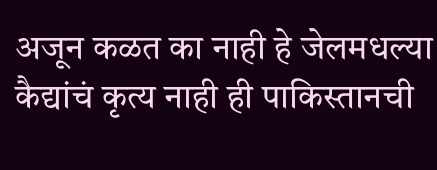अजून कळत का नाही हे जेलमधल्या कैद्यांचं कृत्य नाही ही पाकिस्तानची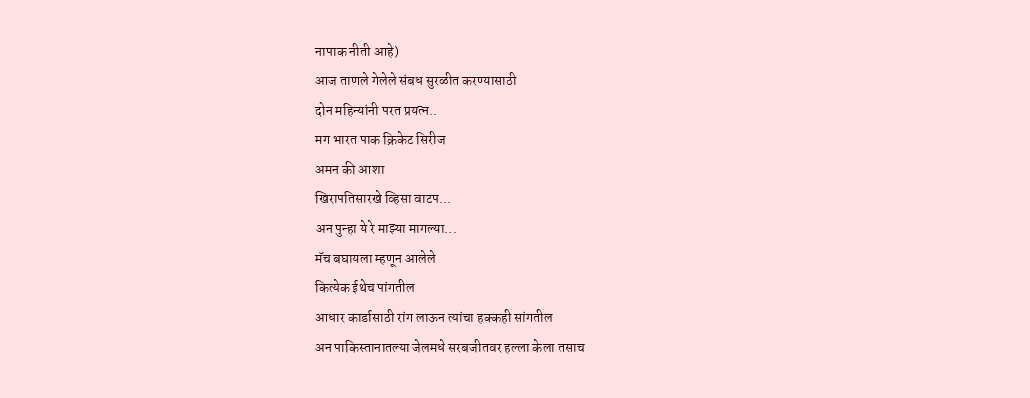नापाक नीती आहे)
आज ताणले गेलेले संबध सुरळीत करण्यासाठी
दोन महिन्यांनी परत प्रयत्न..
मग भारत पाक क्रिकेट सिरीज
अमन की आशा
खिरापतिसारखे व्हिसा वाटप...
अन पुन्हा ये रे माझ्या मागल्या...
मॅच बघायला म्हणून आलेले
कित्येक ईथेच पांगतील
आधार कार्डासाठी रांग लाऊन त्यांचा हक्कही सांगतील
अन पाकिस्तानातल्या जेलमधे सरबजीतवर हल्ला केला तसाच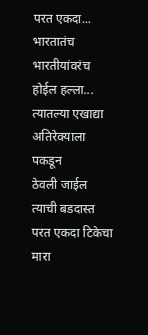परत एकदा...
भारतातंच भारतीयांवरंच होईल हल्ला...
त्यातल्या एखाद्या अतिरेक्याला पकडून
ठेवली जाईल त्याची बडदास्त
परत एकदा टिकेचा मारा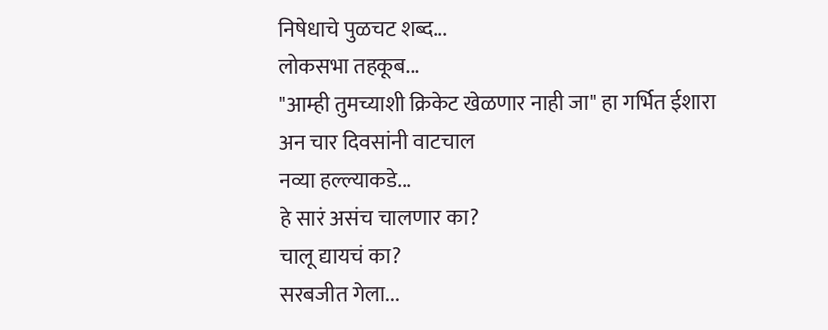निषेधाचे पुळचट शब्द...
लोकसभा तहकूब...
"आम्ही तुमच्याशी क्रिकेट खेळणार नाही जा" हा गर्भित ईशारा
अन चार दिवसांनी वाटचाल
नव्या हल्ल्याकडे...
हे सारं असंच चालणार का?
चालू द्यायचं का?
सरबजीत गेला...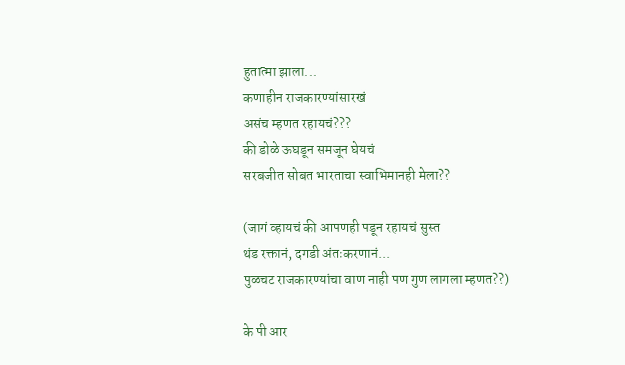हुतात्मा झाला...
कणाहीन राजकारण्यांसारखं
असंच म्हणत रहायचं???
की डोळे ऊघडून समजून घेयचं
सरबजीत सोबत भारताचा स्वाभिमानही मेला??

(जागं व्हायचं की आपणही पडून रहायचं सुस्त
थंड रक्तानं, दगडी अंतःकरणानं...
पुळचट राजकारण्यांचा वाण नाही पण गुण लागला म्हणत??)

के पी आर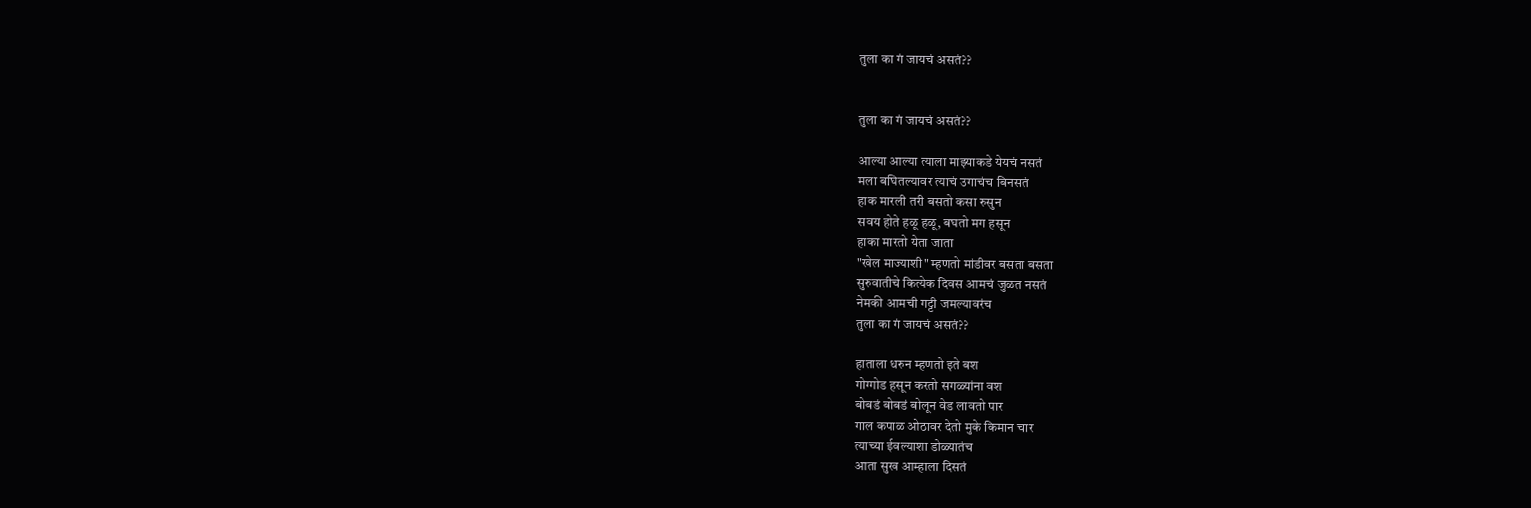तुला का गं जायचं असतं??


तुला का गं जायचं असतं??

आल्या आल्या त्याला माझ्याकडे येयचं नसतं
मला बघितल्यावर त्याचं उगाचंच बिनसतं
हाक मारली तरी बसतो कसा रुसुन
सवय होते हळू हळू, बघतो मग हसून
हाका मारतो येता जाता
"खेल माज्याशी" म्हणतो मांडीवर बसता बसता
सुरुवातीचे कित्येक दिवस आमचं जुळत नसतं
नेमकी आमची गट्टी जमल्यावरंच
तुला का गं जायचं असतं??

हाताला धरुन म्हणतो इते बश
गोग्गोड हसून करतो सगळ्यांना वश
बोबडं बोबडं बोलून वेड लावतो पार
गाल कपाळ ओठावर देतो मुके किमान चार
त्याच्या ईवल्याशा डोळ्यातंच
आता सुख आम्हाला दिसतं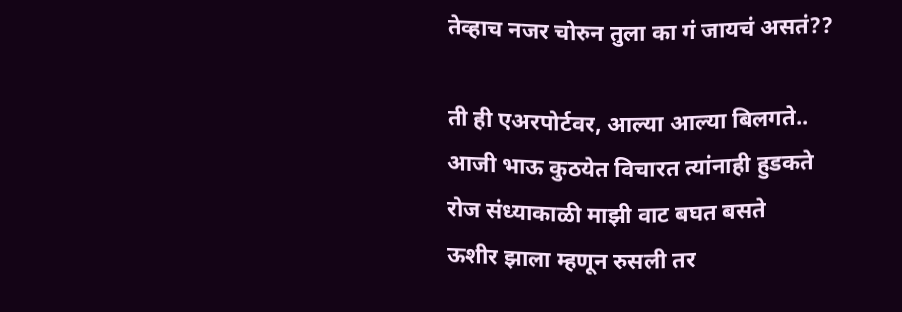तेव्हाच नजर चोरुन तुला का गं जायचं असतं??

ती ही एअरपोर्टवर, आल्या आल्या बिलगते..
आजी भाऊ कुठयेत विचारत त्यांनाही हुडकते
रोज संध्याकाळी माझी वाट बघत बसते
ऊशीर झाला म्हणून रुसली तर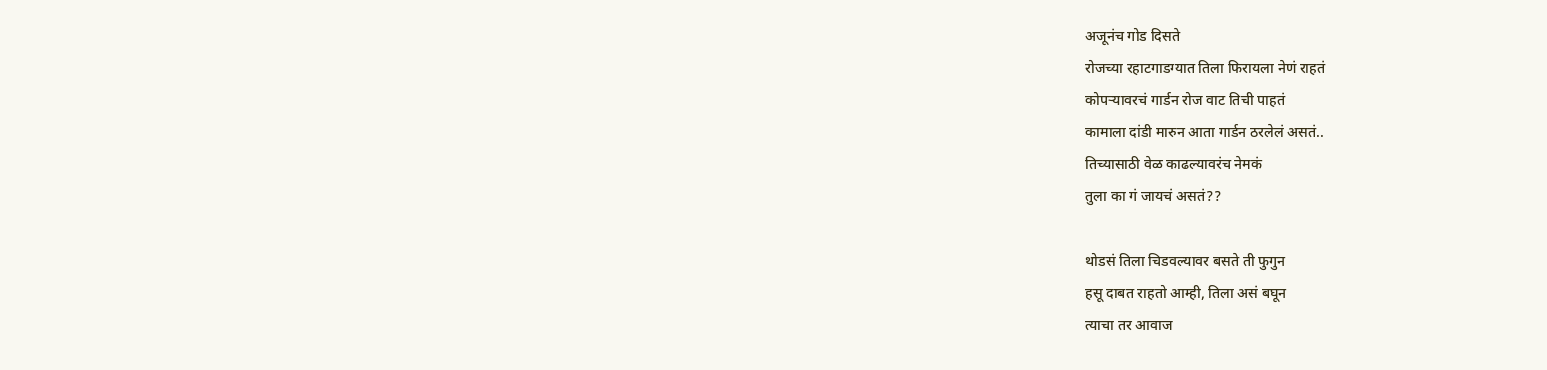अजूनंच गोड दिसते
रोजच्या रहाटगाडग्यात तिला फिरायला नेणं राहतं
कोपऱ्यावरचं गार्डन रोज वाट तिची पाहतं
कामाला दांडी मारुन आता गार्डन ठरलेलं असतं..
तिच्यासाठी वेळ काढल्यावरंच नेमकं
तुला का गं जायचं असतं??

थोडसं तिला चिडवल्यावर बसते ती फुगुन
हसू दाबत राहतो आम्ही, तिला असं बघून
त्याचा तर आवाज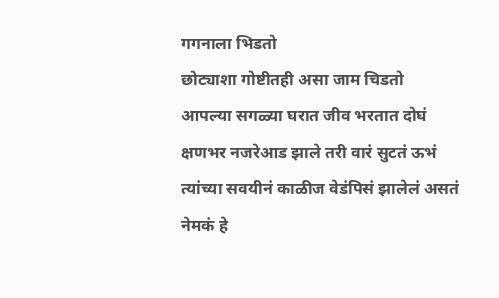गगनाला भिडतो
छोट्याशा गोष्टीतही असा जाम चिडतो
आपल्या सगळ्या घरात जीव भरतात दोघं
क्षणभर नजरेआड झाले तरी वारं सुटतं ऊभं
त्यांच्या सवयीनं काळीज वेडंपिसं झालेलं असतं
नेमकं हे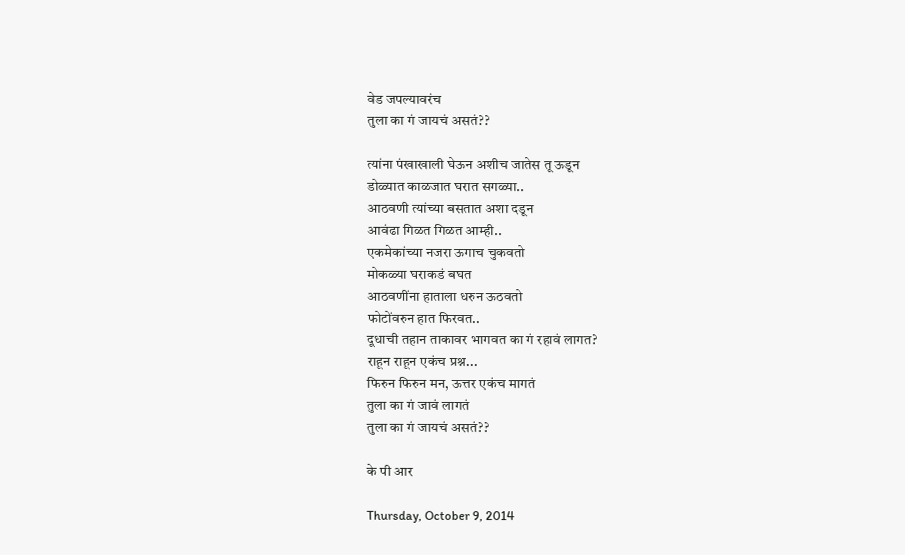वेड जपल्यावरंच
तुला का गं जायचं असतं??

त्यांना पंखाखाली घेऊन अशीच जातेस तू ऊडून
डोळ्यात काळजात घरात सगळ्या..
आठवणी त्यांच्या बसतात अशा दडून
आवंढा गिळत गिळत आम्ही..
एकमेकांच्या नजरा ऊगाच चुकवतो
मोकळ्या घराकडं बघत
आठवणींना हाताला धरुन ऊठवतो
फोटोंवरुन हात फिरवत..
दूधाची तहान ताकावर भागवत का गं रहावं लागत?
राहून राहून एकंच प्रश्न...
फिरुन फिरुन मन, ऊत्तर एकंच मागतं
तुला का गं जावं लागतं
तुला का गं जायचं असतं??

के पी आर

Thursday, October 9, 2014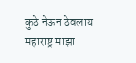कुठे नेऊन ठेवलाय महाराष्ट्र माझा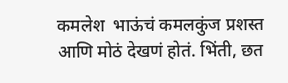कमलेश  भाऊंचं कमलकुंज प्रशस्त आणि मोठं देखणं होतं. भिंती, छत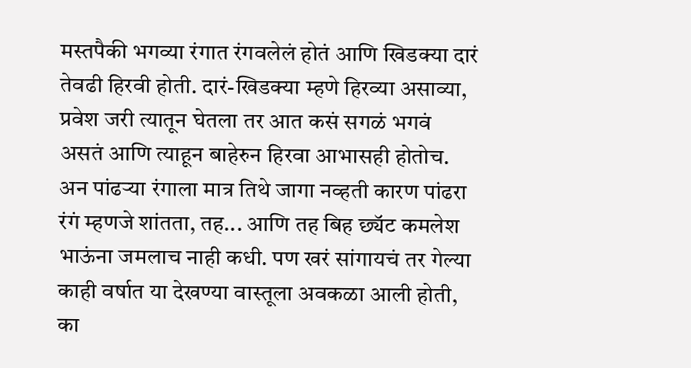मस्तपैकी भगव्या रंगात रंगवलेलं होतं आणि खिडक्या दारं तेवढी हिरवी होती. दारं-खिडक्या म्हणे हिरव्या असाव्या, प्रवेश जरी त्यातून घेतला तर आत कसं सगळं भगवं असतं आणि त्याहून बाहेरुन हिरवा आभासही होतोच. अन पांढऱ्या रंगाला मात्र तिथे जागा नव्हती कारण पांढरा रंगं म्हणजे शांतता, तह... आणि तह बिह छ्यॅट कमलेश भाऊंना जमलाच नाही कधी. पण खरं सांगायचं तर गेल्या काही वर्षात या देखण्या वास्तूला अवकळा आली होती, का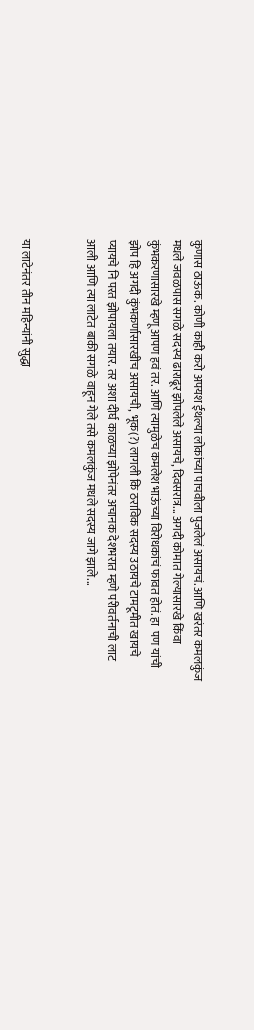कुणास ठाऊक. कोणी काही करो अपयश ईथल्या लोकांच्या पाचवीला पुजलेलं असायचं. आणि खरंतर कमलकुंज मधले जवळपास सगळे सदस्य ढाराढूर झोपलेले असायचे, दिवसरात्र... अगदी कोमात गेल्यासारखे किंवा कुंभकरणासारखे म्हणू आपण हवं तर. आणि त्यामुळेच कमलेश भाऊंच्या विरोधकांचं फावत होतं. हा  पण यांची झोप हि अगदी कुंभकर्णासारखीच असायची, भूक(?) लागली कि ठराविक सदस्य उठायचे टामटूमीत खायचे प्यायचे नि परत झोपायला तयार. तर अशा दीर्घ काळच्या झोपेनंतर अचानक देशभरात म्हणे परीवर्तनाची लाट आली आणि त्या लाटेत बाकी सगळे वाहून गेले तसे कमलकुंज मधले सदस्य जागे झाले...


या लाटेनंतर तीन महिन्यांनी सुद्धा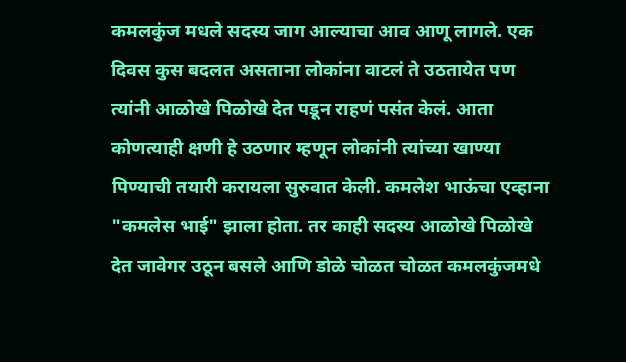कमलकुंज मधले सदस्य जाग आल्याचा आव आणू लागले. एक दिवस कुस बदलत असताना लोकांना वाटलं ते उठतायेत पण त्यांनी आळोखे पिळोखे देत पडून राहणं पसंत केलं. आता कोणत्याही क्षणी हे उठणार म्हणून लोकांनी त्यांच्या खाण्या पिण्याची तयारी करायला सुरुवात केली. कमलेश भाऊंचा एव्हाना "कमलेस भाई" झाला होता. तर काही सदस्य आळोखे पिळोखे देत जावेगर उठून बसले आणि डोळे चोळत चोळत कमलकुंजमधे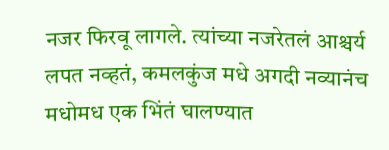नजर फिरवू लागले. त्यांच्या नजरेतलं आश्चर्य लपत नव्हतं, कमलकुंज मधे अगदी नव्यानंच मधोमध एक भिंतं घालण्यात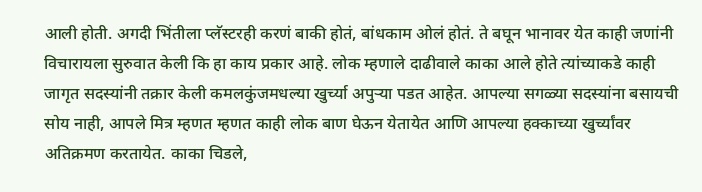आली होती. अगदी भिंतीला प्लॅस्टरही करणं बाकी होतं, बांधकाम ओलं होतं. ते बघून भानावर येत काही जणांनी विचारायला सुरुवात केली कि हा काय प्रकार आहे. लोक म्हणाले दाढीवाले काका आले होते त्यांच्याकडे काही जागृत सदस्यांनी तक्रार केली कमलकुंजमधल्या खुर्च्या अपुऱ्या पडत आहेत. आपल्या सगळ्या सदस्यांना बसायची सोय नाही, आपले मित्र म्हणत म्हणत काही लोक बाण घेऊन येतायेत आणि आपल्या हक्काच्या खुर्च्यांवर अतिक्रमण करतायेत. काका चिडले,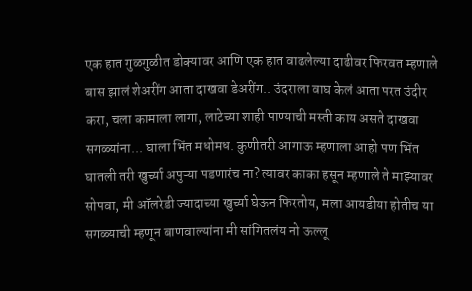एक हात गुळगुळीत डोक्यावर आणि एक हात वाढलेल्या दाढीवर फिरवत म्हणाले बास झालं शेअरींग आता दाखवा डेअरींग.. उंदराला वाघ केलं आता परत उंदीर करा, चला कामाला लागा, लाटेच्या शाही पाण्याची मस्ती काय असते दाखवा सगळ्यांना... घाला भिंत मधोमध. कुणीतरी आगाऊ म्हणाला आहो पण भिंत घातली तरी खुर्च्या अपुऱ्या पडणारंच ना? त्यावर काका हसून म्हणाले ते माझ्यावर सोपवा, मी ऑलरेडी ज्यादाच्या खुर्च्या घेऊन फिरतोय, मला आयडीया होतीच या सगळ्याची म्हणून बाणवाल्यांना मी सांगितलंय नो ऊल्लू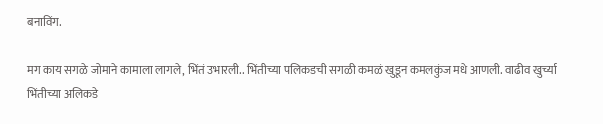बनाविंग.

मग काय सगळे जोमाने कामाला लागले, भिंतं उभारली.. भिंतीच्या पलिकडची सगळी कमळं खुडून कमलकुंज मधे आणली. वाढीव खुर्च्या भिंतीच्या अलिकडे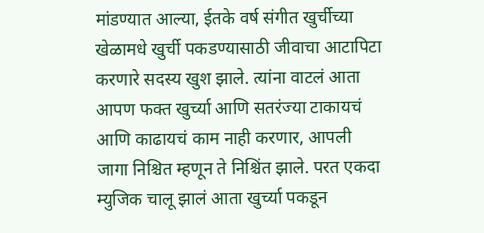मांडण्यात आल्या, ईतके वर्ष संगीत खुर्चीच्या खेळामधे खुर्ची पकडण्यासाठी जीवाचा आटापिटा करणारे सदस्य खुश झाले. त्यांना वाटलं आता आपण फक्त खुर्च्या आणि सतरंज्या टाकायचं आणि काढायचं काम नाही करणार, आपली जागा निश्चित म्हणून ते निश्चिंत झाले. परत एकदा म्युजिक चालू झालं आता खुर्च्या पकडून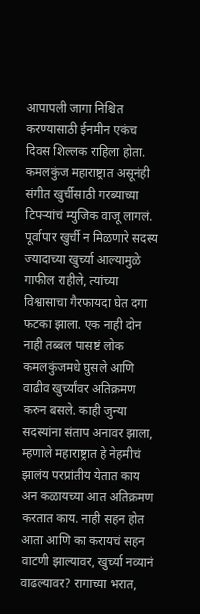आपापली जागा निश्चित करण्यासाठी ईनमीन एकंच दिवस शिल्लक राहिला होता. कमलकुंज महाराष्ट्रात असूनंही संगीत खुर्चीसाठी गरब्याच्या टिपऱ्यांचं म्युजिक वाजू लागलं. पूर्वापार खुर्ची न मिळणारे सदस्य ज्यादाच्या खुर्च्या आल्यामुळे गाफील राहीले, त्यांच्या विश्वासाचा गैरफायदा घेत दगा फटका झाला. एक नाही दोन नाही तब्बल पासष्टं लोक कमलकुंजमधे घुसले आणि वाढीव खुर्च्यांवर अतिक्रमण करुन बसले. काही जुन्या सदस्यांना संताप अनावर झाला, म्हणाले महाराष्ट्रात हे नेहमीचं झालंय परप्रांतीय येतात काय अन कळायच्या आत अतिक्रमण करतात काय. नाही सहन होत आता आणि का करायचं सहन वाटणी झाल्यावर, खुर्च्या नव्यानं वाढल्यावर? रागाच्या भरात,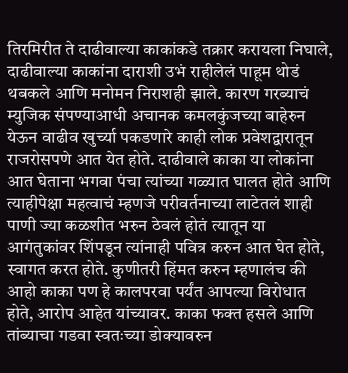तिरमिरीत ते दाढीवाल्या काकांकडे तक्रार करायला निघाले, दाढीवाल्या काकांना दाराशी उभं राहीलेलं पाहूम थोडं थबकले आणि मनोमन निराशही झाले. कारण गरब्याचं म्युजिक संपण्याआधी अचानक कमलकुंजच्या बाहेरुन येऊन वाढीव खुर्च्या पकडणारे काही लोक प्रवेशद्वारातून राजरोसपणे आत येत होते. दाढीवाले काका या लोकांना आत घेताना भगवा पंचा त्यांच्या गळ्यात घालत होते आणि त्याहीपेक्षा महत्वाचं म्हणजे परीवर्तनाच्या लाटेतलं शाही पाणी ज्या कळशीत भरुन ठेवलं होतं त्यातून या आगंतुकांवर शिंपडून त्यांनाही पवित्र करुन आत घेत होते, स्वागत करत होते. कुणीतरी हिंमत करुन म्हणालंच की आहो काका पण हे कालपरवा पर्यंत आपल्या विरोधात होते, आरोप आहेत यांच्यावर. काका फक्त हसले आणि तांब्याचा गडवा स्वतःच्या डोक्यावरुन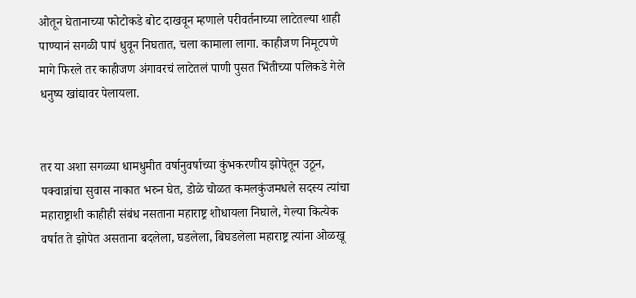ओतून घेतानाच्या फोटोकडे बोट दाखवून म्हणाले परीवर्तनाच्या लाटेतल्या शाही पाण्यानं सगळी पापं धुवून निघतात, चला कामाला लागा. काहीजण निमूटपणे मागे फिरले तर काहीजण अंगावरचं लाटेतलं पाणी पुसत भिंतीच्या पलिकडे गेले धनुष्य खांद्यावर पेलायला.


तर या अशा सगळ्या धामधुमीत वर्षानुवर्षाच्या कुंभकरणीय झोपेतून उठून, पक्वान्नांचा सुवास नाकात भरुन घेत, डोळे चोळत कमलकुंजमधले सदस्य त्यांचा महाराष्ट्राशी काहीही संबंध नसताना महाराष्ट्र शोधायला निघाले, गेल्या कित्येक वर्षात ते झोपेत असताना बदलेला, घडलेला, बिघडलेला महाराष्ट्र त्यांना ओळखू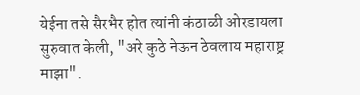येईना तसे सैरभैर होत त्यांनी कंठाळी ओरडायला सुरुवात केली, "अरे कुठे नेऊन ठेवलाय महाराष्ट्र माझा".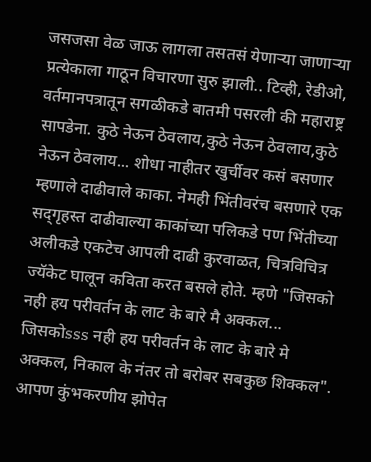जसजसा वेळ जाऊ लागला तसतसं येणाऱ्या जाणाऱ्या प्रत्येकाला गाठून विचारणा सुरु झाली.. टिव्ही, रेडीओ, वर्तमानपत्रातून सगळीकडे बातमी पसरली की महाराष्ट्र सापडेना. कुठे नेऊन ठेवलाय,कुठे नेऊन ठेवलाय,कुठे नेऊन ठेवलाय... शोधा नाहीतर खुर्चीवर कसं बसणार म्हणाले दाढीवाले काका. नेमही भिंतीवरंच बसणारे एक सद्‌गृहस्त दाढीवाल्या काकांच्या पलिकडे पण भिंतीच्या अलीकडे एकटेच आपली दाढी कुरवाळत, चित्रविचित्र ज्यॅकेट घालून कविता करत बसले होते. म्हणे "जिसको नही हय परीवर्तन के लाट के बारे मै अक्कल... जिसकोsss नही हय परीवर्तन के लाट के बारे मे अक्कल, निकाल के नंतर तो बरोबर सबकुछ शिक्कल". आपण कुंभकरणीय झोपेत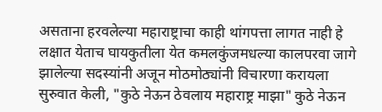असताना हरवलेल्या महाराष्ट्राचा काही थांगपत्ता लागत नाही हे लक्षात येताच घायकुतीला येत कमलकुंजमधल्या कालपरवा जागे झालेल्या सदस्यांनी अजून मोठमोठ्यांनी विचारणा करायला सुरुवात केली, "कुठे नेऊन ठेवलाय महाराष्ट्र माझा" कुठे नेऊन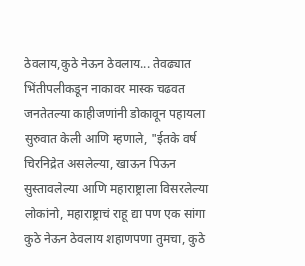ठेवलाय,कुठे नेऊन ठेवलाय... तेवढ्यात भिंतीपलीकडून नाकावर मास्क चढवत जनतेतल्या काहीजणांनी डोकावून पहायला सुरुवात केली आणि म्हणाले, "ईतके वर्ष चिरनिद्रेत असलेल्या, खाऊन पिऊन सुस्तावलेल्या आणि महाराष्ट्राला विसरलेल्या लोकांनो, महाराष्ट्राचं राहू द्या पण एक सांगा  कुठे नेऊन ठेवलाय शहाणपणा तुमचा, कुठे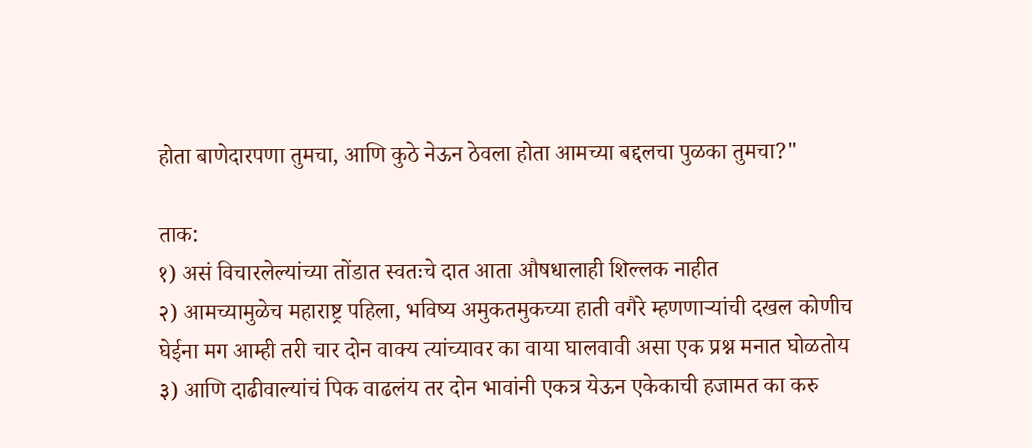होता बाणेदारपणा तुमचा, आणि कुठे नेऊन ठेवला होता आमच्या बद्दलचा पुळका तुमचा?"

ताक:
१) असं विचारलेल्यांच्या तोंडात स्वतःचे दात आता औषधालाही शिल्लक नाहीत
२) आमच्यामुळेच महाराष्ट्र पहिला, भविष्य अमुकतमुकच्या हाती वगैरे म्हणणाऱ्यांची दखल कोणीच घेईना मग आम्ही तरी चार दोन वाक्य त्यांच्यावर का वाया घालवावी असा एक प्रश्न मनात घोळतोय
३) आणि दाढीवाल्यांचं पिक वाढलंय तर दोन भावांनी एकत्र येऊन एकेकाची हजामत का करु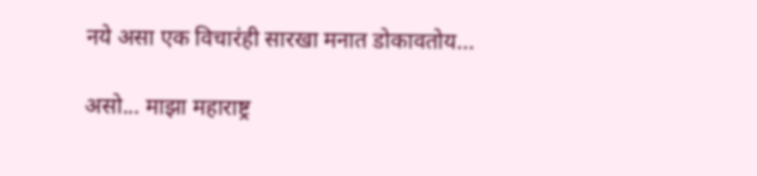नये असा एक विचारंही सारखा मनात डोकावतोय...

असो... माझा महाराष्ट्र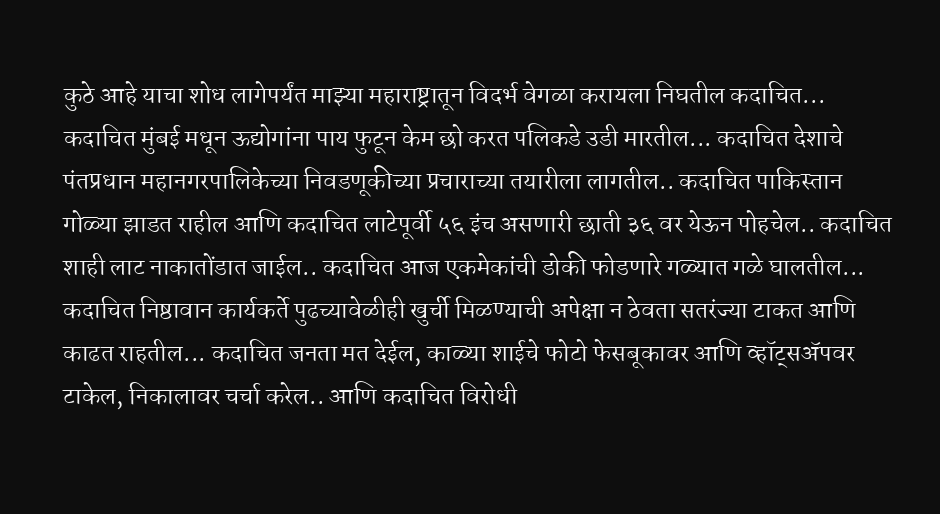कुठे आहे याचा शोध लागेपर्यंत माझ्या महाराष्ट्रातून विदर्भ वेगळा करायला निघतील कदाचित... कदाचित मुंबई मधून ऊद्योगांना पाय फुटून केम छो करत पलिकडे उडी मारतील... कदाचित देशाचे पंतप्रधान महानगरपालिकेच्या निवडणूकीच्या प्रचाराच्या तयारीला लागतील.. कदाचित पाकिस्तान गोळ्या झाडत राहील आणि कदाचित लाटेपूर्वी ५६ इंच असणारी छाती ३६ वर येऊन पोहचेल.. कदाचित शाही लाट नाकातोंडात जाईल.. कदाचित आज एकमेकांची डोकी फोडणारे गळ्यात गळे घालतील... कदाचित निष्ठावान कार्यकर्ते पुढच्यावेळीही खुर्ची मिळण्याची अपेक्षा न ठेवता सतरंज्या टाकत आणि काढत राहतील... कदाचित जनता मत देईल, काळ्या शाईचे फोटो फेसबूकावर आणि व्हॉट्‌सअ‍ॅपवर टाकेल, निकालावर चर्चा करेल.. आणि कदाचित विरोधी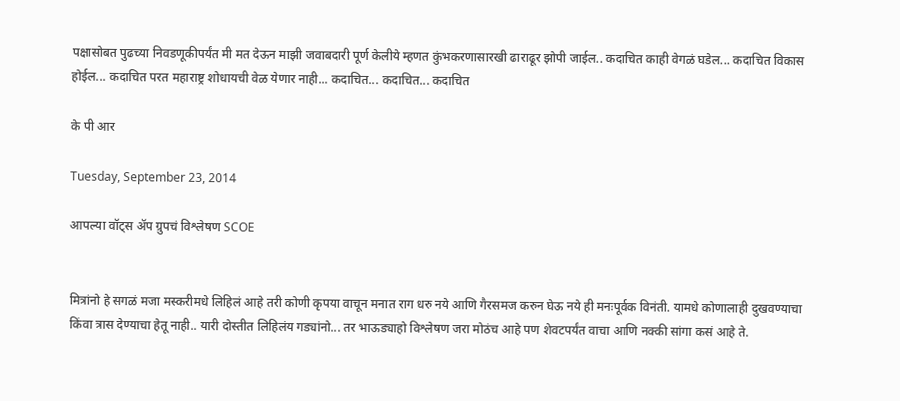पक्षासोबत पुढच्या निवडणूकीपर्यंत मी मत देऊन माझी जवाबदारी पूर्ण केलीये म्हणत कुंभकरणासारखी ढाराढूर झोपी जाईल.. कदाचित काही वेगळं घडेल... कदाचित विकास होईल... कदाचित परत महाराष्ट्र शोधायची वेळ येणार नाही... कदाचित... कदाचित... कदाचित

के पी आर

Tuesday, September 23, 2014

आपल्या वॉट्‌स अ‍ॅप ग्रुपचं विश्लेषण SCOE


मित्रांनो हे सगळं मजा मस्करीमधे लिहिलं आहे तरी कोणी कृपया वाचून मनात राग धरु नये आणि गैरसमज करुन घेऊ नये ही मनःपूर्वक विनंती. यामधे कोणालाही दुखवण्याचा किंवा त्रास देण्याचा हेतू नाही.. यारी दोस्तीत लिहिलंय गड्यांनो... तर भाऊड्याहो विश्लेषण जरा मोठंच आहे पण शेवटपर्यंत वाचा आणि नक्की सांगा कसं आहे ते.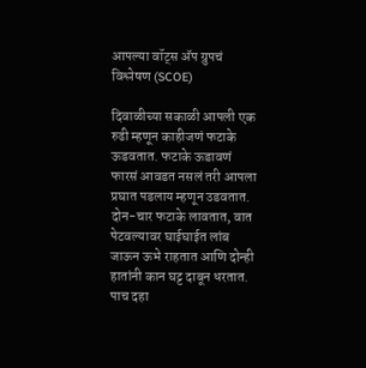आपल्या वॉट्‌स अ‍ॅप ग्रुपचं विश्लेषण (SCOE)

दिवाळीच्या सकाळी आपली एक रुढी म्हणून काहीजणं फटाके ऊडवतात. फटाके ऊडावणं फारसं आवडत नसलं तरी आपला प्रघात पडलाय म्हणून उडवतात. दोन-चार फटाके लावतात, वात पेटवल्यावर घाईघाईत लांब जाऊन ऊभे राहतात आणि दोन्ही हातांनी कान घट्ट दाबून धरतात. पाच दहा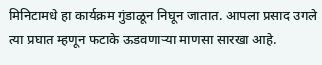मिनिटामधे हा कार्यक्रम गुंडाळून निघून जातात. आपला प्रसाद उगले त्या प्रघात म्हणून फटाके ऊडवणाऱ्या माणसा सारखा आहे.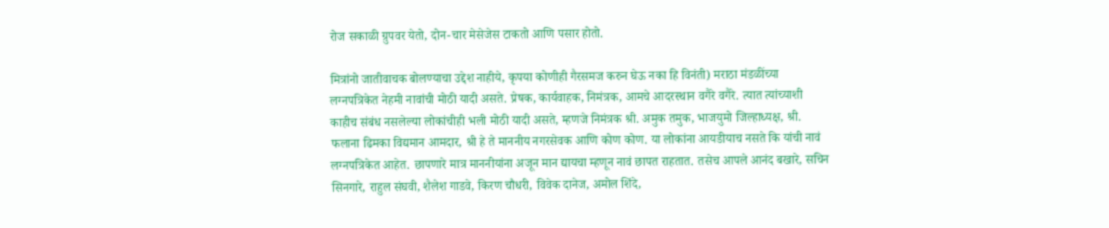रोज सकाळी ग्रुपवर येतो, दोन-चार मेसेजेस टाकतो आणि पसार होतो.

मित्रांनो जातीवाचक बोलण्याचा उद्देश नाहीये, कृपया कोणीही गैरसमज करुन घेऊ नका हि विनंती) मराठा मंडळींच्या लग्नपत्रिकेत नेहमी नावांची मोठी यादी असते. प्रेषक, कार्यवाहक, निमंत्रक, आमचे आदरस्थान वगैरे वगैरे. त्यात त्यांच्याशी काहीच संबंध नसलेल्या लोकांचीही भली मोठी यादी असते, म्हणजे निमंत्रक श्री. अमुक तमुक, भाजयुमो जिल्हाध्यक्ष, श्री. फलाना ढिमका विद्यमान आमदार, श्री हे ते माननीय नगरसेवक आणि कोण कोण. या लोकांना आयडीयाच नसते कि यांची नावं लग्नपत्रिकेत आहेत. छापणारे मात्र माननीयांना अजून मान द्यायचा म्हणून नावं छापत राहतात. तसेच आपले आनंद बखारे, सचिन सिनगारे, राहुल संघवी, शैलेश गाडवे, किरण चौधरी, विवेक दानेज, अमोल शिंदे,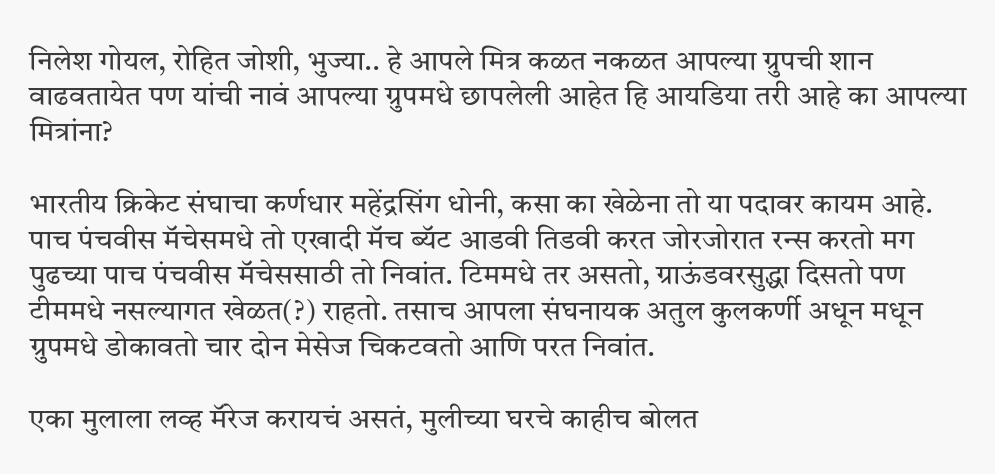निलेश गोयल, रोहित जोशी, भुज्या.. हे आपले मित्र कळत नकळत आपल्या ग्रुपची शान वाढवतायेत पण यांची नावं आपल्या ग्रुपमधे छापलेली आहेत हि आयडिया तरी आहे का आपल्या मित्रांना?

भारतीय क्रिकेट संघाचा कर्णधार महेंद्रसिंग धोनी, कसा का खेळेना तो या पदावर कायम आहे. पाच पंचवीस मॅचेसमधे तो एखादी मॅच ब्यॅट आडवी तिडवी करत जोरजोरात रन्स करतो मग पुढच्या पाच पंचवीस मॅचेससाठी तो निवांत. टिममधे तर असतो, ग्राऊंडवरसुद्धा दिसतो पण टीममधे नसल्यागत खेळत(?) राहतो. तसाच आपला संघनायक अतुल कुलकर्णी अधून मधून ग्रुपमधे डोकावतो चार दोन मेसेज चिकटवतो आणि परत निवांत.

एका मुलाला लव्ह मॅरेज करायचं असतं, मुलीच्या घरचे काहीच बोलत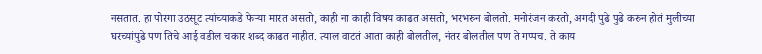नसतात. हा पोरगा उठसूट त्यांच्याकडे फेऱ्या मारत असतो, काही ना काही विषय काढत असतो, भरभरुन बोलतो. मनोरंजन करतो, अगदी पुढे पुढे करुन होतं मुलीच्या घरच्यांपुढे पण तिचे आई वडील चकार शब्द काढत नाहीत. त्याल वाटतं आता काही बोलतील, नंतर बोलतील पण ते गप्पच. ते काय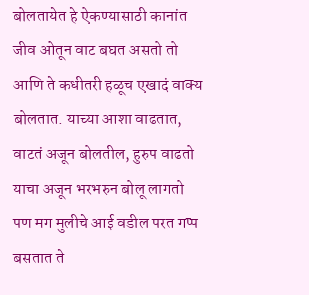बोलतायेत हे ऐकण्यासाठी कानांत जीव ओतून वाट बघत असतो तो आणि ते कधीतरी हळूच एखादं वाक्य बोलतात. याच्या आशा वाढतात, वाटतं अजून बोलतील, हुरुप वाढतो याचा अजून भरभरुन बोलू लागतो पण मग मुलीचे आई वडील परत गप्प बसतात ते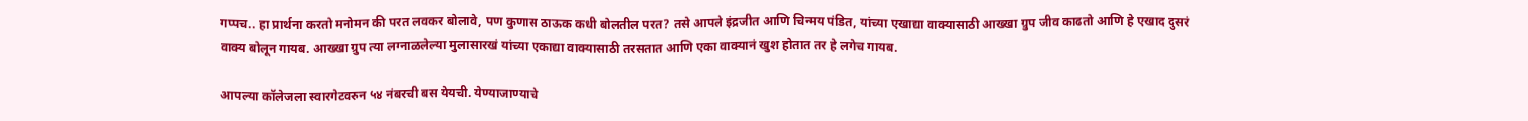गप्पच.. हा प्रार्थना करतो मनोमन की परत लवकर बोलावे, पण कुणास ठाऊक कधी बोलतील परत? तसे आपले इंद्रजीत आणि चिन्मय पंडित, यांच्या एखाद्या वाक्यासाठी आख्खा ग्रुप जीव काढतो आणि हे एखाद दुसरं वाक्य बोलून गायब. आख्खा ग्रुप त्या लग्नाळलेल्या मुलासारखं यांच्या एकाद्या वाक्यासाठी तरसतात आणि एका वाक्यानं खुश होतात तर हे लगेच गायब.

आपल्या कॉलेजला स्वारगेटवरुन ५४ नंबरची बस येयची. येण्याजाण्याचे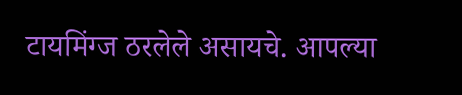टायमिंग्ज ठरलेले असायचे. आपल्या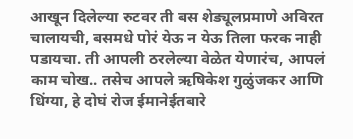आखून दिलेल्या रुटवर ती बस शेड्यूलप्रमाणे अविरत चालायची, बसमधे पोरं येऊ न येऊ तिला फरक नाही पडायचा. ती आपली ठरलेल्या वेळेत येणारंच, आपलं काम चोख.. तसेच आपले ऋषिकेश गुळुंजकर आणि धिंग्या, हे दोघं रोज ईमानेईतबारे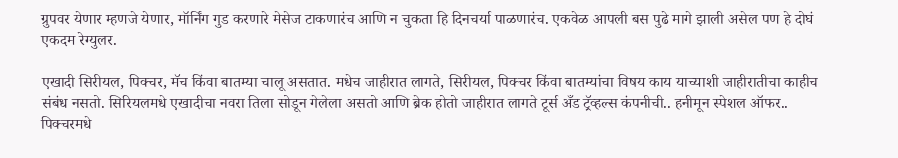ग्रुपवर येणार म्हणजे येणार, मॉर्निंग गुड करणारे मेसेज टाकणारंच आणि न चुकता हि दिनचर्या पाळणारंच. एकवेळ आपली बस पुढे मागे झाली असेल पण हे दोघं एकदम रेग्युलर.

एखादी सिरीयल, पिक्चर, मॅच किंवा बातम्या चालू असतात. मधेच जाहीरात लागते, सिरीयल, पिक्चर किंवा बातम्यांचा विषय काय याच्याशी जाहीरातीचा काहीच संबंध नसतो. सिरियलमधे एखादीचा नवरा तिला सोडून गेलेला असतो आणि ब्रेक होतो जाहीरात लागते टूर्स अँड ट्रॅव्हल्स कंपनीची.. हनीमून स्पेशल ऑफर.. पिक्चरमधे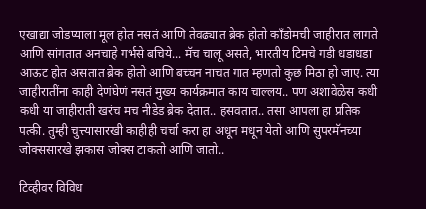एखाद्या जोडप्याला मूल होत नसतं आणि तेवढ्यात ब्रेक होतो काँडोमची जाहीरात लागते आणि सांगतात अनचाहे गर्भसे बचिये... मॅच चालू असते, भारतीय टिमचे गडी धडाधडा आऊट होत असतात ब्रेक होतो आणि बच्चन नाचत गात म्हणतो कुछ मिठा हो जाए. त्या जाहीरातींना काही देणंघेणं नसतं मुख्य कार्यक्रमात काय चाल्लय.. पण अशावेळेस कधी कधी या जाहीराती खरंच मच नीडेड ब्रेक देतात.. हसवतात.. तसा आपला हा प्रतिक पत्की. तुम्ही चुत्त्यासारखी काहीही चर्चा करा हा अधून मधून येतो आणि सुपरमॅनच्या जोक्ससारखे झकास जोक्स टाकतो आणि जातो..

टिव्हीवर विविध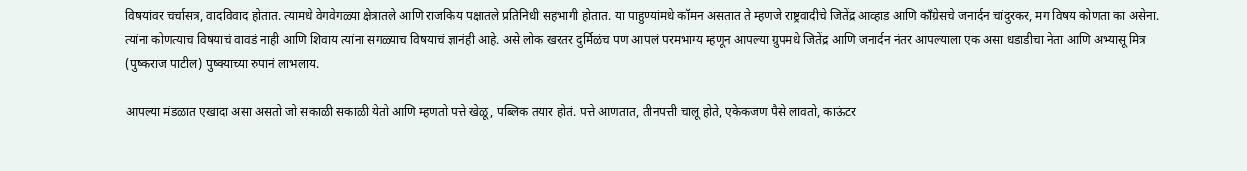विषयांवर चर्चासत्र, वादविवाद होतात. त्यामधे वेगवेगळ्या क्षेत्रातले आणि राजकिय पक्षातले प्रतिनिधी सहभागी होतात. या पाहुण्यांमधे कॉमन असतात ते म्हणजे राष्ट्रवादीचे जितेंद्र आव्हाड आणि काँग्रेसचे जनार्दन चांदुरकर, मग विषय कोणता का असेना. त्यांना कोणत्याच विषयाचं वावडं नाही आणि शिवाय त्यांना सगळ्याच विषयाचं ज्ञानंही आहे. असे लोक खरतर दुर्मिळंच पण आपलं परमभाग्य म्हणून आपल्या ग्रुपमधे जितेंद्र आणि जनार्दन नंतर आपल्याला एक असा धडाडीचा नेता आणि अभ्यासू मित्र (पुष्कराज पाटील) पुष्क्याच्या रुपानं लाभलाय.

आपल्या मंडळात एखादा असा असतो जो सकाळी सकाळी येतो आणि म्हणतो पत्ते खेळू, पब्लिक तयार होतं. पत्ते आणतात, तीनपत्ती चालू होते, एकेकजण पैसे लावतो, काऊंटर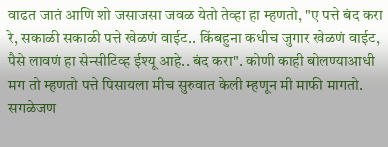वाढत जातं आणि शो जसाजसा जवळ येतो तेव्हा हा म्हणतो, "ए पत्ते बंद करा रे, सकाळी सकाळी पत्ते खेळणं वाईट.. किंबहुना कधीच जुगार खेळणं वाईट, पैसे लावणं हा सेन्सीटिव्ह ईश्यू आहे.. बंद करा". कोणी काही बोलण्याआधी मग तो म्हणतो पत्ते पिसायला मीच सुरुवात केली म्हणून मी माफी मागतो. सगळेजण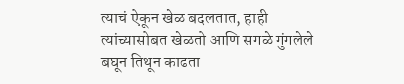त्याचं ऐकून खेळ बदलतात, हाही त्यांच्यासोबत खेळतो आणि सगळे गुंगलेले बघून तिथून काढता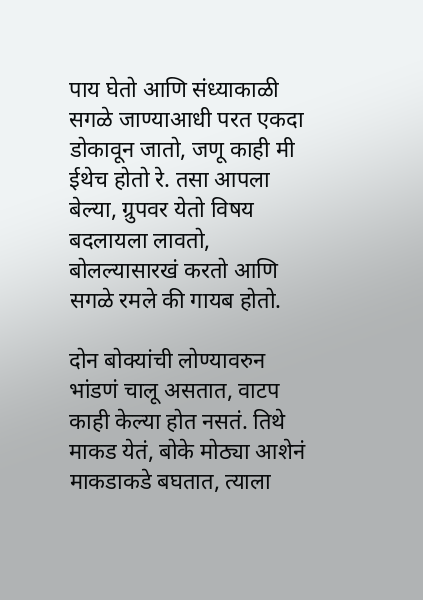पाय घेतो आणि संध्याकाळी सगळे जाण्याआधी परत एकदा डोकावून जातो, जणू काही मी ईथेच होतो रे. तसा आपला बेल्या, ग्रुपवर येतो विषय बदलायला लावतो, बोलल्यासारखं करतो आणि सगळे रमले की गायब होतो.

दोन बोक्यांची लोण्यावरुन भांडणं चालू असतात, वाटप काही केल्या होत नसतं. तिथे माकड येतं, बोके मोठ्या आशेनं माकडाकडे बघतात, त्याला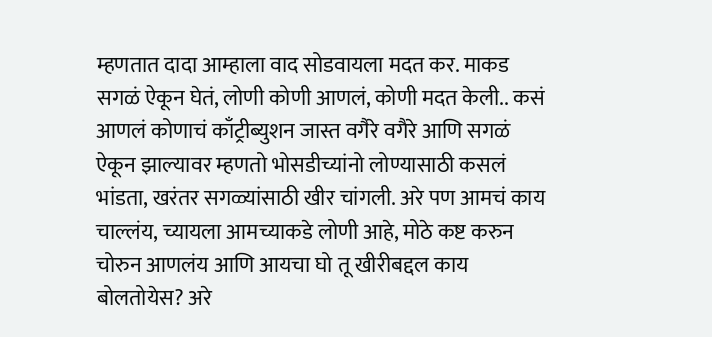म्हणतात दादा आम्हाला वाद सोडवायला मदत कर. माकड सगळं ऐकून घेतं, लोणी कोणी आणलं, कोणी मदत केली.. कसं आणलं कोणाचं काँट्रीब्युशन जास्त वगैरे वगैरे आणि सगळं ऐकून झाल्यावर म्हणतो भोसडीच्यांनो लोण्यासाठी कसलं भांडता, खरंतर सगळ्यांसाठी खीर चांगली. अरे पण आमचं काय चाल्लंय, च्यायला आमच्याकडे लोणी आहे, मोठे कष्ट करुन चोरुन आणलंय आणि आयचा घो तू खीरीबद्दल काय बोलतोयेस? अरे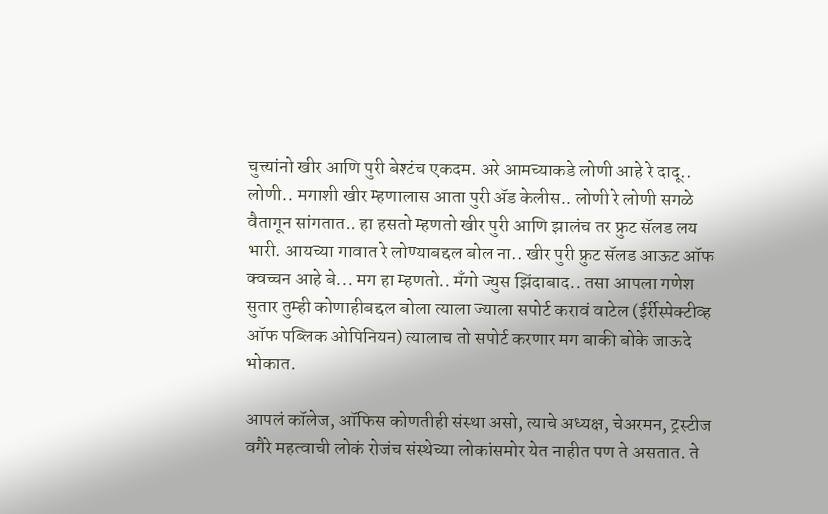चुत्त्यांनो खीर आणि पुरी बेश्टंच एकदम. अरे आमच्याकडे लोणी आहे रे दादू.. लोणी.. मगाशी खीर म्हणालास आता पुरी अ‍ॅड केलीस.. लोणी रे लोणी सगळे वैतागून सांगतात.. हा हसतो म्हणतो खीर पुरी आणि झालंच तर फ्रुट सॅलड लय भारी. आयच्या गावात रे लोण्याबद्दल बोल ना.. खीर पुरी फ्रुट सॅलड आऊट ऑफ क्वच्चन आहे बे... मग हा म्हणतो.. मँगो ज्युस झिंदाबाद.. तसा आपला गणेश सुतार तुम्ही कोणाहीबद्दल बोला त्याला ज्याला सपोर्ट करावं वाटेल (ईर्रीस्पेक्टीव्ह ऑफ पब्लिक ओपिनियन) त्यालाच तो सपोर्ट करणार मग बाकी बोके जाऊदे भोकात.

आपलं कॉलेज, ऑफिस कोणतीही संस्था असो, त्याचे अध्यक्ष, चेअरमन, ट्रस्टीज वगैरे महत्वाची लोकं रोजंच संस्थेच्या लोकांसमोर येत नाहीत पण ते असतात. ते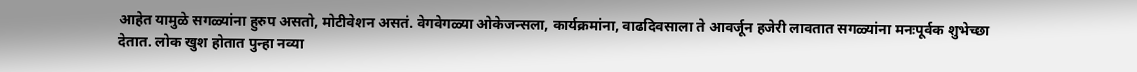आहेत यामुळे सगळ्यांना हुरुप असतो, मोटीवेशन असतं. वेगवेगळ्या ओकेजन्सला, कार्यक्रमांना, वाढदिवसाला ते आवर्जून हजेरी लावतात सगळ्यांना मनःपूर्वक शुभेच्छा देतात. लोक खुश होतात पुन्हा नव्या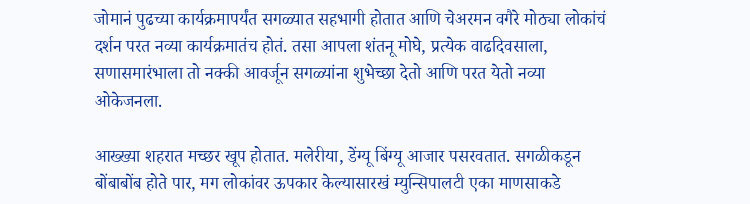जोमानं पुढच्या कार्यक्रमापर्यंत सगळ्यात सहभागी होतात आणि चेअरमन वगैरे मोठ्या लोकांचं दर्शन परत नव्या कार्यक्रमातंच होतं. तसा आपला शंतनू मोघे, प्रत्येक वाढदिवसाला, सणासमारंभाला तो नक्की आवर्जून सगळ्यांना शुभेच्छा देतो आणि परत येतो नव्या ओकेजनला.

आख्ख्या शहरात मच्छर खूप होतात. मलेरीया, डेंग्यू बिंग्यू आजार पसरवतात. सगळीकडून बोंबाबोंब होते पार, मग लोकांवर ऊपकार केल्यासारखं म्युन्सिपालटी एका माणसाकडे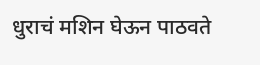धुराचं मशिन घेऊन पाठवते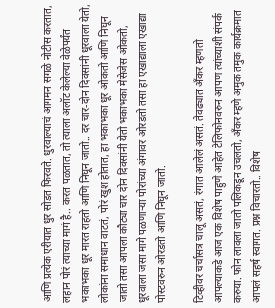आणि प्रत्येक एरीयात धुर सोडत फिरवते. धुरवाल्याचं आगमन सगळे नोटीस करतात, लहान पोरं त्याच्या मागं है.. करत पळतात, तो त्याला अलॉट केलेल्या वेळेपर्यंत भकाभका धूर मारत राहतो आणि निघून जातो.. दर चार-दोन दिवसांनी धूरवाला येतो, लोकांना समाधान वाटतं, पोरं खुश होतात, हा भकाभका धूर ओकतो आणि निघून जातो तसा आपला कौट्या चार दोन दिवसांनी येतो भकाभका मेसेजेस ओकतो, धूरवाला जसा मागे पळणाऱ्या पोरांच्या अंगावर ओरडतो तसा हा एखाद्याला एखाद्या पोस्टवरुन ओरडतो आणि निघून जातो.

टिव्हीवर चर्चासत्र चालू असतं, रंगात आलेलं असतं. तेवढ्यात अँकर म्हणतो आपल्याकडे आज एक विशेष पाहुणे आहेत टेलिफोनवरुन आपण त्यांच्याशी संपर्क करुया. फोन लावला जातो पलिकडून उचलतो, अँकर म्हणे अमुक तमुक कार्यक्रमात आपलं सहर्ष स्वागत. प्रश्न विचारतो.. विशेष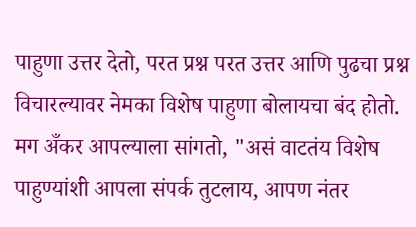पाहुणा उत्तर देतो, परत प्रश्न परत उत्तर आणि पुढचा प्रश्न विचारल्यावर नेमका विशेष पाहुणा बोलायचा बंद होतो. मग अँकर आपल्याला सांगतो, "असं वाटतंय विशेष पाहुण्यांशी आपला संपर्क तुटलाय, आपण नंतर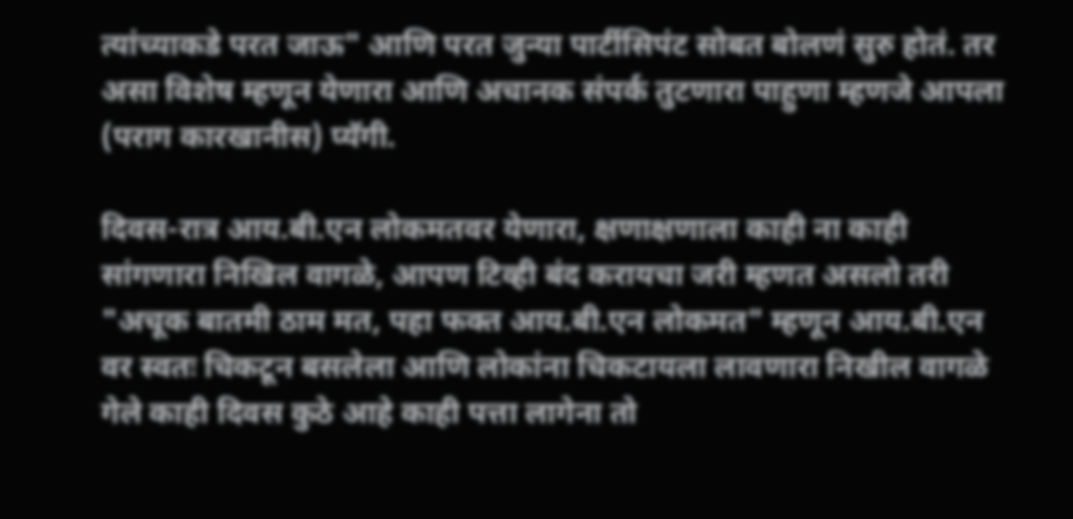त्यांच्याकडे परत जाऊ" आणि परत जुन्या पार्टीसिपंट सोबत बोलणं सुरु होतं. तर असा विशेष म्हणून येणारा आणि अचानक संपर्क तुटणारा पाहुणा म्हणजे आपला (पराग कारखानीस) प्यॅगी.

दिवस-रात्र आय.बी.एन लोकमतवर येणारा, क्षणाक्षणाला काही ना काही सांगणारा निखिल वागळे, आपण टिव्ही बंद करायचा जरी म्हणत असलो तरी "अचूक बातमी ठाम मत, पहा फक्त आय.बी.एन लोकमत" म्हणून आय.बी.एन वर स्वतः चिकटून बसलेला आणि लोकांना चिकटायला लावणारा निखील वागळे गेले काही दिवस कुठे आहे काही पत्ता लागेना तो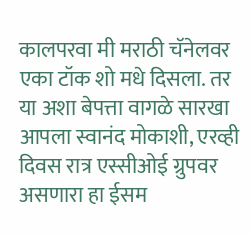कालपरवा मी मराठी चॅनेलवर एका टॉक शो मधे दिसला. तर या अशा बेपत्ता वागळे सारखा आपला स्वानंद मोकाशी, एरव्ही दिवस रात्र एस्सीओई ग्रुपवर असणारा हा ईसम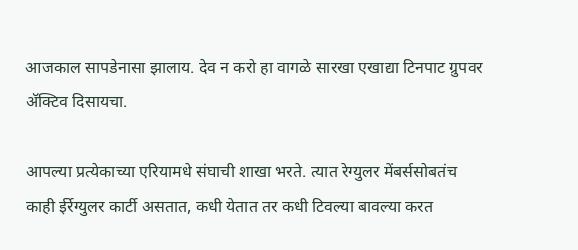आजकाल सापडेनासा झालाय. देव न करो हा वागळे सारखा एखाद्या टिनपाट ग्रुपवर अ‍ॅक्टिव दिसायचा.

आपल्या प्रत्येकाच्या एरियामधे संघाची शाखा भरते. त्यात रेग्युलर मेंबर्ससोबतंच काही ईर्रेग्युलर कार्टी असतात, कधी येतात तर कधी टिवल्या बावल्या करत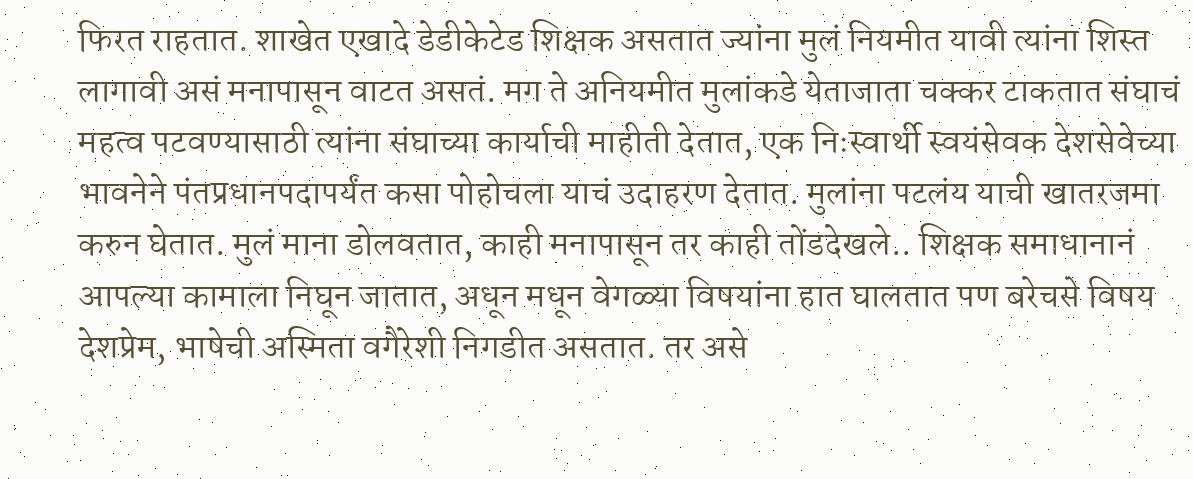फिरत राहतात. शाखेत एखादे डेडीकेटेड शिक्षक असतात ज्यांना मुलं नियमीत यावी त्यांना शिस्त लागावी असं मनापासून वाटत असतं. मग ते अनियमीत मुलांकडे येताजाता चक्कर टाकतात संघाचं महत्व पटवण्यासाठी त्यांना संघाच्या कार्याची माहीती देतात, एक निःस्वार्थी स्वयंसेवक देशसेवेच्या भावनेने पंतप्रधानपदापर्यंत कसा पोहोचला याचं उदाहरण देतात. मुलांना पटलंय याची खातरजमा करुन घेतात. मुलं माना डोलवतात, काही मनापासून तर काही तोंडदेखले.. शिक्षक समाधानानं आपल्या कामाला निघून जातात, अधून मधून वेगळ्या विषयांना हात घालतात पण बरेचसे विषय देशप्रेम, भाषेची अस्मिता वगैरेशी निगडीत असतात. तर असे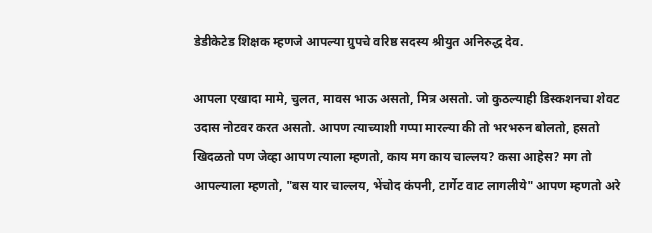डेडीकेटेड शिक्षक म्हणजे आपल्या ग्रुपचे वरिष्ठ सदस्य श्रीयुत अनिरुद्ध देव.

आपला एखादा मामे, चुलत, मावस भाऊ असतो, मित्र असतो. जो कुठल्याही डिस्कशनचा शेवट उदास नोटवर करत असतो. आपण त्याच्याशी गप्पा मारल्या की तो भरभरुन बोलतो, हसतो खिदळतो पण जेव्हा आपण त्याला म्हणतो, काय मग काय चाल्लय? कसा आहेस? मग तो आपल्याला म्हणतो, "बस यार चाल्लय, भेंचोद कंपनी, टार्गेट वाट लागलीये" आपण म्हणतो अरे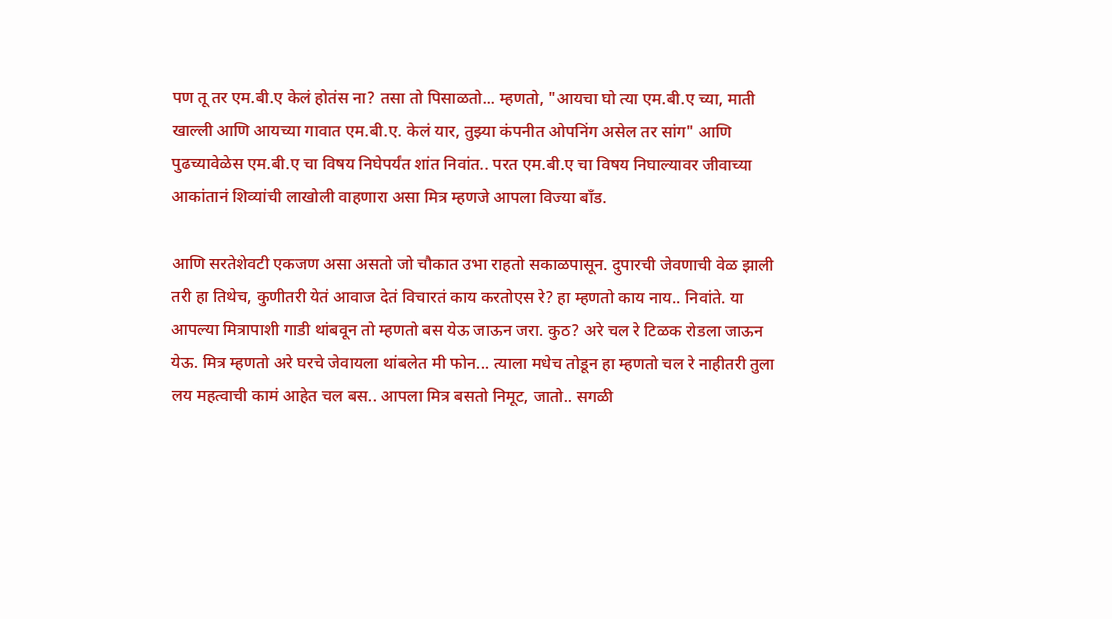पण तू तर एम.बी.ए केलं होतंस ना? तसा तो पिसाळतो... म्हणतो, "आयचा घो त्या एम.बी.ए च्या, माती खाल्ली आणि आयच्या गावात एम.बी.ए. केलं यार, तुझ्या कंपनीत ओपनिंग असेल तर सांग" आणि पुढच्यावेळेस एम.बी.ए चा विषय निघेपर्यंत शांत निवांत.. परत एम.बी.ए चा विषय निघाल्यावर जीवाच्या आकांतानं शिव्यांची लाखोली वाहणारा असा मित्र म्हणजे आपला विज्या बाँड.

आणि सरतेशेवटी एकजण असा असतो जो चौकात उभा राहतो सकाळपासून. दुपारची जेवणाची वेळ झाली तरी हा तिथेच, कुणीतरी येतं आवाज देतं विचारतं काय करतोएस रे? हा म्हणतो काय नाय.. निवांते. या आपल्या मित्रापाशी गाडी थांबवून तो म्हणतो बस येऊ जाऊन जरा. कुठ? अरे चल रे टिळक रोडला जाऊन येऊ. मित्र म्हणतो अरे घरचे जेवायला थांबलेत मी फोन... त्याला मधेच तोडून हा म्हणतो चल रे नाहीतरी तुला लय महत्वाची कामं आहेत चल बस.. आपला मित्र बसतो निमूट, जातो.. सगळी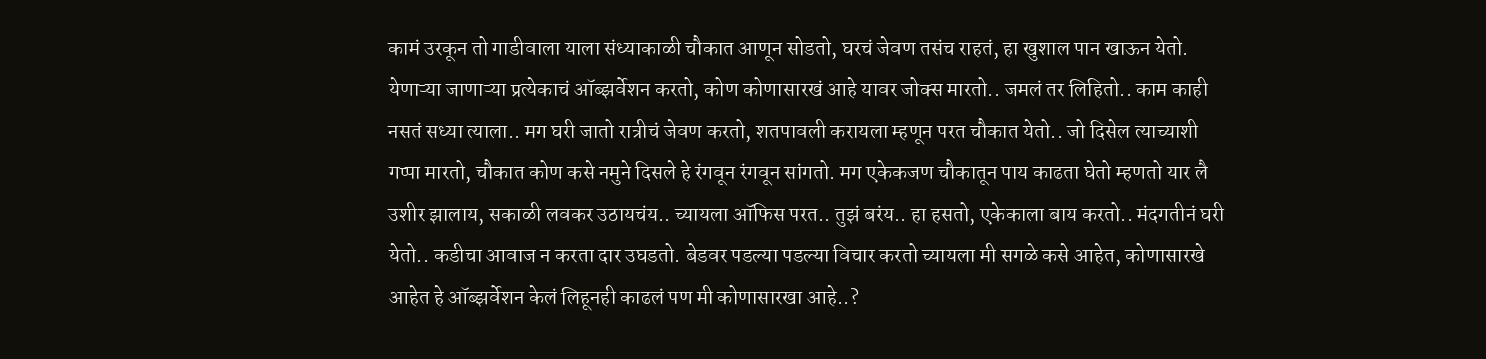कामं उरकून तो गाडीवाला याला संध्याकाळी चौकात आणून सोडतो, घरचं जेवण तसंच राहतं, हा खुशाल पान खाऊन येतो. येणाऱ्या जाणाऱ्या प्रत्येकाचं ऑब्झर्वेशन करतो, कोण कोणासारखं आहे यावर जोक्स मारतो.. जमलं तर लिहितो.. काम काही नसतं सध्या त्याला.. मग घरी जातो रात्रीचं जेवण करतो, शतपावली करायला म्हणून परत चौकात येतो.. जो दिसेल त्याच्याशी गप्पा मारतो, चौकात कोण कसे नमुने दिसले हे रंगवून रंगवून सांगतो. मग एकेकजण चौकातून पाय काढता घेतो म्हणतो यार लै उशीर झालाय, सकाळी लवकर उठायचंय.. च्यायला ऑफिस परत.. तुझं बरंय.. हा हसतो, एकेकाला बाय करतो.. मंदगतीनं घरी येतो.. कडीचा आवाज न करता दार उघडतो. बेडवर पडल्या पडल्या विचार करतो च्यायला मी सगळे कसे आहेत, कोणासारखे आहेत हे ऑब्झर्वेशन केलं लिहूनही काढलं पण मी कोणासारखा आहे..?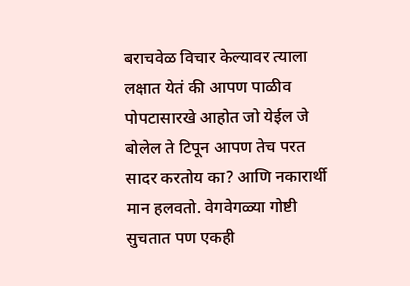बराचवेळ विचार केल्यावर त्याला लक्षात येतं की आपण पाळीव पोपटासारखे आहोत जो येईल जे बोलेल ते टिपून आपण तेच परत सादर करतोय का? आणि नकारार्थी मान हलवतो. वेगवेगळ्या गोष्टी सुचतात पण एकही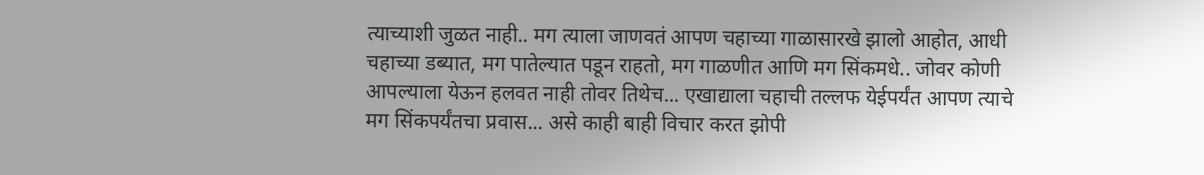त्याच्याशी जुळत नाही.. मग त्याला जाणवतं आपण चहाच्या गाळासारखे झालो आहोत, आधी चहाच्या डब्यात, मग पातेल्यात पडून राहतो, मग गाळणीत आणि मग सिंकमधे.. जोवर कोणी आपल्याला येऊन हलवत नाही तोवर तिथेच... एखाद्याला चहाची तल्लफ येईपर्यंत आपण त्याचे मग सिंकपर्यंतचा प्रवास... असे काही बाही विचार करत झोपी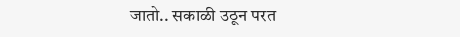जातो.. सकाळी उठून परत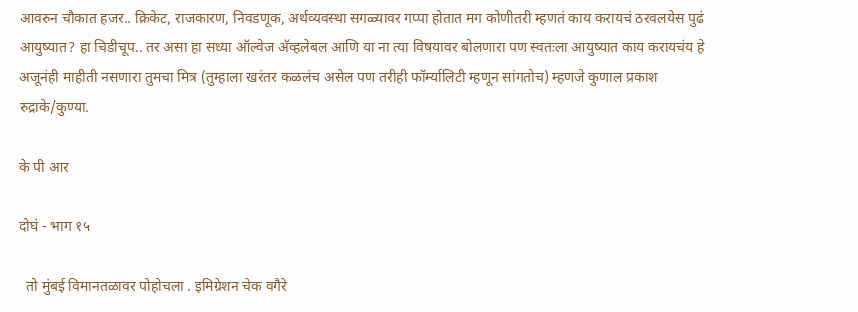आवरुन चौकात हजर.. क्रिकेट, राजकारण, निवडणूक, अर्थव्यवस्था सगळ्यावर गप्पा होतात मग कोणीतरी म्हणतं काय करायचं ठरवलयेस पुढं आयुष्यात? हा चिडीचूप.. तर असा हा सध्या ऑल्वेज अ‍ॅव्हलेबल आणि या ना त्या विषयावर बोलणारा पण स्वतःला आयुष्यात काय करायचंय हे अजूनंही माहीती नसणारा तुमचा मित्र (तुम्हाला खरंतर कळलंच असेल पण तरीही फॉर्म्यालिटी म्हणून सांगतोच) म्हणजे कुणाल प्रकाश रुद्राके/कुण्या.

के पी आर

दोघं - भाग १५

  तो मुंबई विमानतळावर पोहोचला . इमिग्रेशन चेक वगैरे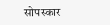सोपस्कार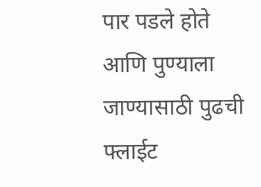पार पडले होते आणि पुण्याला जाण्यासाठी पुढची फ्लाईट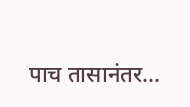पाच तासानंतर...